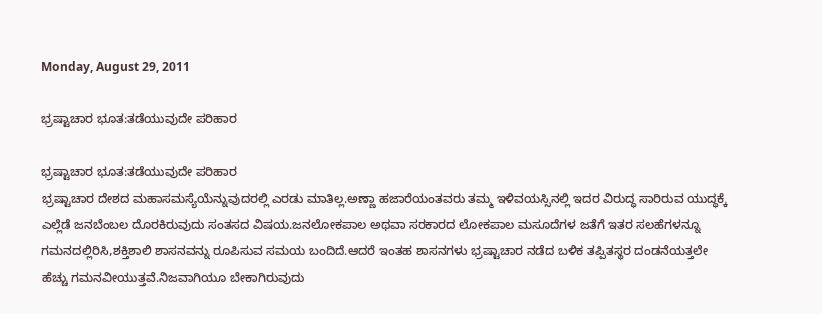Monday, August 29, 2011

ಭ್ರಷ್ಟಾಚಾರ ಭೂತ:ತಡೆಯುವುದೇ ಪರಿಹಾರ

ಭ್ರಷ್ಟಾಚಾರ ಭೂತ:ತಡೆಯುವುದೇ ಪರಿಹಾರ
ಭ್ರಷ್ಟಾಚಾರ ದೇಶದ ಮಹಾಸಮಸ್ಯೆಯೆನ್ನುವುದರಲ್ಲಿ ಎರಡು ಮಾತಿಲ್ಲ.ಅಣ್ಣಾ ಹಜಾರೆಯಂತವರು ತಮ್ಮ ಇಳಿವಯಸ್ಸಿನಲ್ಲಿ ಇದರ ವಿರುದ್ಧ ಸಾರಿರುವ ಯುದ್ಧಕ್ಕೆ ಎಲ್ಲೆಡೆ ಜನಬೆಂಬಲ ದೊರಕಿರುವುದು ಸಂತಸದ ವಿಷಯ.ಜನಲೋಕಪಾಲ ಅಥವಾ ಸರಕಾರದ ಲೋಕಪಾಲ ಮಸೂದೆಗಳ ಜತೆಗೆ ಇತರ ಸಲಹೆಗಳನ್ನೂ ಗಮನದಲ್ಲಿರಿಸಿ,ಶಕ್ತಿಶಾಲಿ ಶಾಸನವನ್ನು ರೂಪಿಸುವ ಸಮಯ ಬಂದಿದೆ.ಆದರೆ ಇಂತಹ ಶಾಸನಗಳು ಭ್ರಷ್ಟಾಚಾರ ನಡೆದ ಬಳಿಕ ತಪ್ಪಿತಸ್ಥರ ದಂಡನೆಯತ್ತಲೇ ಹೆಚ್ಚು ಗಮನವೀಯುತ್ತವೆ.ನಿಜವಾಗಿಯೂ ಬೇಕಾಗಿರುವುದು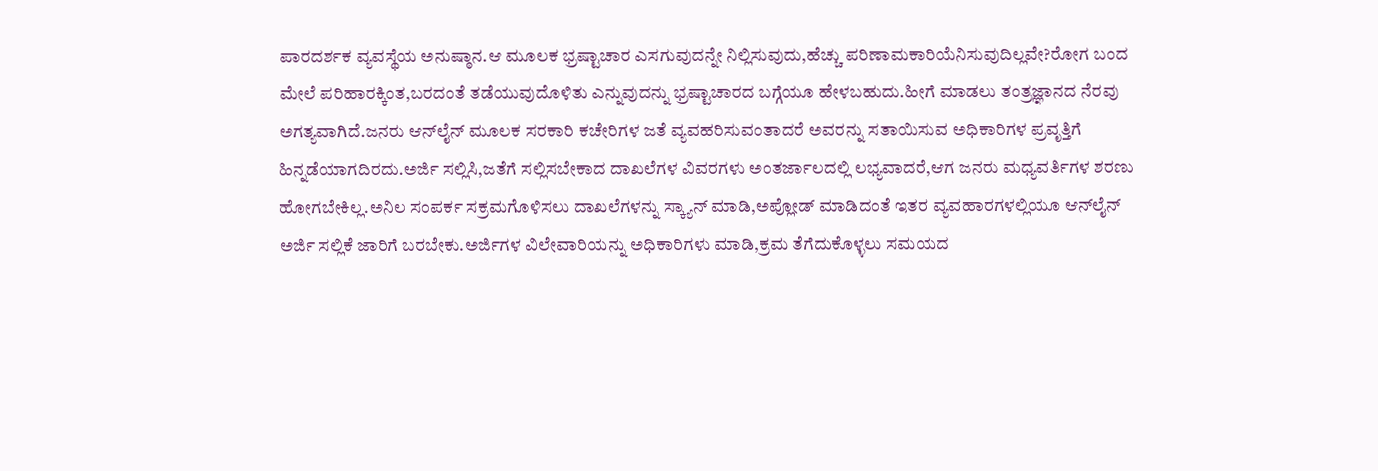ಪಾರದರ್ಶಕ ವ್ಯವಸ್ಥೆಯ ಅನುಷ್ಠಾನ.ಆ ಮೂಲಕ ಭ್ರಷ್ಟಾಚಾರ ಎಸಗುವುದನ್ನೇ ನಿಲ್ಲಿಸುವುದು,ಹೆಚ್ಚು ಪರಿಣಾಮಕಾರಿಯೆನಿಸುವುದಿಲ್ಲವೇ?ರೋಗ ಬಂದ ಮೇಲೆ ಪರಿಹಾರಕ್ಕಿಂತ,ಬರದಂತೆ ತಡೆಯುವುದೊಳಿತು ಎನ್ನುವುದನ್ನು ಭ್ರಷ್ಟಾಚಾರದ ಬಗ್ಗೆಯೂ ಹೇಳಬಹುದು.ಹೀಗೆ ಮಾಡಲು ತಂತ್ರಜ್ಞಾನದ ನೆರವು ಅಗತ್ಯವಾಗಿದೆ.ಜನರು ಆನ್‌ಲೈನ್ ಮೂಲಕ ಸರಕಾರಿ ಕಚೇರಿಗಳ ಜತೆ ವ್ಯವಹರಿಸುವಂತಾದರೆ ಅವರನ್ನು ಸತಾಯಿಸುವ ಅಧಿಕಾರಿಗಳ ಪ್ರವೃತ್ತಿಗೆ ಹಿನ್ನಡೆಯಾಗದಿರದು.ಅರ್ಜಿ ಸಲ್ಲಿಸಿ,ಜತೆಗೆ ಸಲ್ಲಿಸಬೇಕಾದ ದಾಖಲೆಗಳ ವಿವರಗಳು ಅಂತರ್ಜಾಲದಲ್ಲಿ ಲಭ್ಯವಾದರೆ,ಆಗ ಜನರು ಮಧ್ಯವರ್ತಿಗಳ ಶರಣು ಹೋಗಬೇಕಿಲ್ಲ.ಅನಿಲ ಸಂಪರ್ಕ ಸಕ್ರಮಗೊಳಿಸಲು ದಾಖಲೆಗಳನ್ನು ಸ್ಕ್ಯಾನ್ ಮಾಡಿ,ಅಪ್ಲೋಡ್ ಮಾಡಿದಂತೆ ಇತರ ವ್ಯವಹಾರಗಳಲ್ಲಿಯೂ ಆನ್‌ಲೈನ್ ಅರ್ಜಿ ಸಲ್ಲಿಕೆ ಜಾರಿಗೆ ಬರಬೇಕು.ಅರ್ಜಿಗಳ ವಿಲೇವಾರಿಯನ್ನು ಅಧಿಕಾರಿಗಳು ಮಾಡಿ,ಕ್ರಮ ತೆಗೆದುಕೊಳ್ಳಲು ಸಮಯದ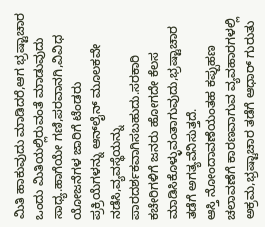ಮಿತಿ ಹಾಕುವುದು ಮಾಡಿದರೆ,ಆಗ ಭ್ರಷ್ಟಾಚಾರ ಒಂದು ಮಿತಿಯಲ್ಲಿರುವಂತೆ ಮಾಡುವುದು ಸಾಧ್ಯ.ಹಾಗೆಯೇ ಗಣಿ,ಪರವಾನಗಿ,ವಿವಿಧ ಯೋಜನೆಗಳ ಜಾರಿಗೆ ಟೆಂಡರು ಪ್ರಕ್ರಿಯೆಗಳನ್ನು ಆನ್‌ಲೈನ್ ಮೂಲಕವೇ ನಡೆಸಿ,ವ್ಯವಸ್ಥೆಯನ್ನು ಪಾರದರ್ಶಕವಾಗಿಸಬಹುದು.ಸರಕಾರಿ ಕಚೇರಿಗಳಿಗೆ ಜನರು ಹೋಗದೇ ಕೆಲಸ ಮಾಡಿಸಿಕೊಳ್ಳುವಂತಾಗುವುದು,ಭ್ರಷ್ಟಾಚಾರ ತಡೆಗೆ ಅಗತ್ಯವೆನಿಸುತ್ತದೆ.
ಆಸ್ತಿ ನೋಂದಾವಣೆಯಂತಹ ಕಪ್ಪುಹಣ ಚಲಾವಣೆಗೆ ಕಾರಣವಾಗುವ ವ್ಯವಹಾರಗಳಲ್ಲಿ ಅಕ್ರಮ,ಭ್ರಷ್ಟಾಚಾರ ತಡೆಗೆ ಆಧಾರ್ ಗುರುತು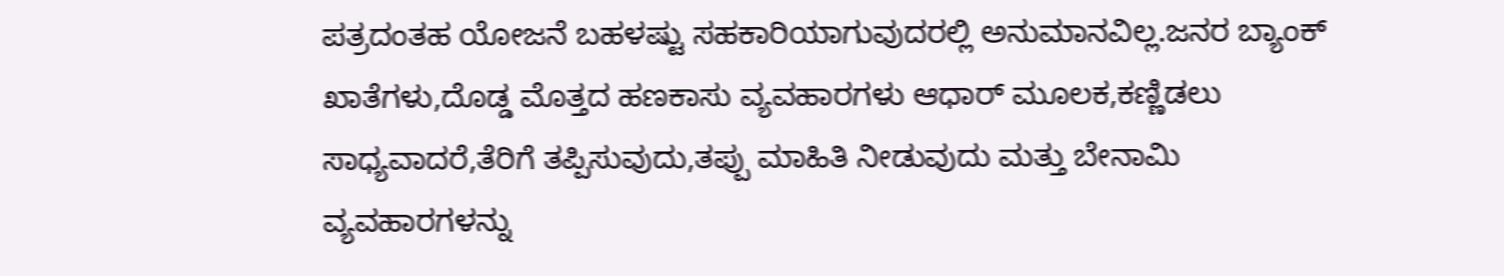ಪತ್ರದಂತಹ ಯೋಜನೆ ಬಹಳಷ್ಟು ಸಹಕಾರಿಯಾಗುವುದರಲ್ಲಿ ಅನುಮಾನವಿಲ್ಲ.ಜನರ ಬ್ಯಾಂಕ್ ಖಾತೆಗಳು,ದೊಡ್ಡ ಮೊತ್ತದ ಹಣಕಾಸು ವ್ಯವಹಾರಗಳು ಆಧಾರ್ ಮೂಲಕ,ಕಣ್ಣಿಡಲು ಸಾಧ್ಯವಾದರೆ,ತೆರಿಗೆ ತಪ್ಪಿಸುವುದು,ತಪ್ಪು ಮಾಹಿತಿ ನೀಡುವುದು ಮತ್ತು ಬೇನಾಮಿ ವ್ಯವಹಾರಗಳನ್ನು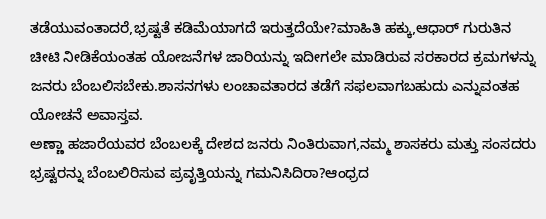ತಡೆಯುವಂತಾದರೆ,ಭ್ರಷ್ಟತೆ ಕಡಿಮೆಯಾಗದೆ ಇರುತ್ತದೆಯೇ?ಮಾಹಿತಿ ಹಕ್ಕು,ಆಧಾರ್ ಗುರುತಿನ ಚೀಟಿ ನೀಡಿಕೆಯಂತಹ ಯೋಜನೆಗಳ ಜಾರಿಯನ್ನು ಇದೀಗಲೇ ಮಾಡಿರುವ ಸರಕಾರದ ಕ್ರಮಗಳನ್ನು ಜನರು ಬೆಂಬಲಿಸಬೇಕು.ಶಾಸನಗಳು ಲಂಚಾವತಾರದ ತಡೆಗೆ ಸಫಲವಾಗಬಹುದು ಎನ್ನುವಂತಹ ಯೋಚನೆ ಅವಾಸ್ತವ.
ಅಣ್ಣಾ ಹಜಾರೆಯವರ ಬೆಂಬಲಕ್ಕೆ ದೇಶದ ಜನರು ನಿಂತಿರುವಾಗ,ನಮ್ಮ ಶಾಸಕರು ಮತ್ತು ಸಂಸದರು ಭ್ರಷ್ಟರನ್ನು ಬೆಂಬಲಿರಿಸುವ ಪ್ರವೃತ್ತಿಯನ್ನು ಗಮನಿಸಿದಿರಾ?ಆಂಧ್ರದ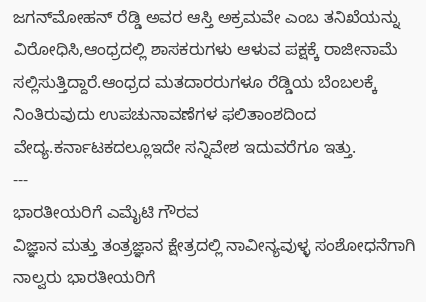ಜಗನ್‌ಮೋಹನ್ ರೆಡ್ಡಿ ಅವರ ಆಸ್ತಿ ಅಕ್ರಮವೇ ಎಂಬ ತನಿಖೆಯನ್ನು ವಿರೋಧಿಸಿ,ಆಂಧ್ರದಲ್ಲಿ ಶಾಸಕರುಗಳು ಆಳುವ ಪಕ್ಷಕ್ಕೆ ರಾಜೀನಾಮೆ ಸಲ್ಲಿಸುತ್ತಿದ್ದಾರೆ.ಆಂಧ್ರದ ಮತದಾರರುಗಳೂ ರೆಡ್ಡಿಯ ಬೆಂಬಲಕ್ಕೆ ನಿಂತಿರುವುದು ಉಪಚುನಾವಣೆಗಳ ಫಲಿತಾಂಶದಿಂದ ವೇದ್ಯ.ಕರ್ನಾಟಕದಲ್ಲೂಇದೇ ಸನ್ನಿವೇಶ ಇದುವರೆಗೂ ಇತ್ತು.
---
ಭಾರತೀಯರಿಗೆ ಎಮೈಟಿ ಗೌರವ
ವಿಜ್ಞಾನ ಮತ್ತು ತಂತ್ರಜ್ಞಾನ ಕ್ಷೇತ್ರದಲ್ಲಿ ನಾವೀನ್ಯವುಳ್ಳ ಸಂಶೋಧನೆಗಾಗಿ ನಾಲ್ವರು ಭಾರತೀಯರಿಗೆ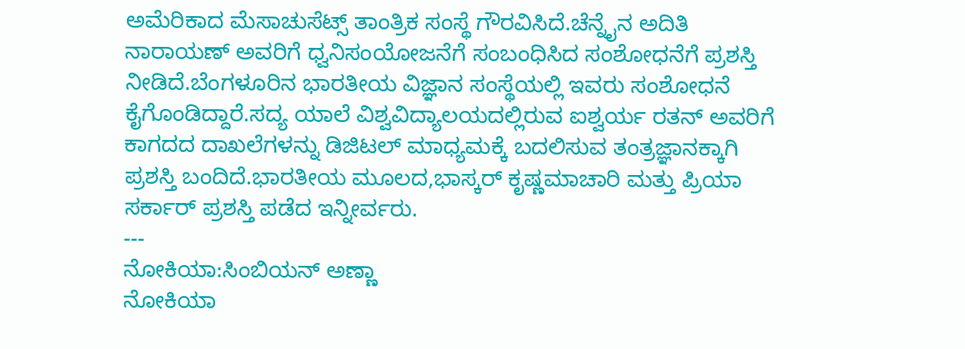ಅಮೆರಿಕಾದ ಮೆಸಾಚುಸೆಟ್ಸ್ ತಾಂತ್ರಿಕ ಸಂಸ್ಥೆ ಗೌರವಿಸಿದೆ.ಚೆನ್ನೈನ ಅದಿತಿ ನಾರಾಯಣ್ ಅವರಿಗೆ ಧ್ವನಿಸಂಯೋಜನೆಗೆ ಸಂಬಂಧಿಸಿದ ಸಂಶೋಧನೆಗೆ ಪ್ರಶಸ್ತಿ ನೀಡಿದೆ.ಬೆಂಗಳೂರಿನ ಭಾರತೀಯ ವಿಜ್ಞಾನ ಸಂಸ್ಥೆಯಲ್ಲಿ ಇವರು ಸಂಶೋಧನೆ ಕೈಗೊಂಡಿದ್ದಾರೆ.ಸದ್ಯ ಯಾಲೆ ವಿಶ್ವವಿದ್ಯಾಲಯದಲ್ಲಿರುವ ಐಶ್ವರ್ಯ ರತನ್ ಅವರಿಗೆ ಕಾಗದದ ದಾಖಲೆಗಳನ್ನು ಡಿಜಿಟಲ್ ಮಾಧ್ಯಮಕ್ಕೆ ಬದಲಿಸುವ ತಂತ್ರಜ್ಞಾನಕ್ಕಾಗಿ ಪ್ರಶಸ್ತಿ ಬಂದಿದೆ.ಭಾರತೀಯ ಮೂಲದ,ಭಾಸ್ಕರ್ ಕೃಷ್ಣಮಾಚಾರಿ ಮತ್ತು ಪ್ರಿಯಾ ಸರ್ಕಾರ್ ಪ್ರಶಸ್ತಿ ಪಡೆದ ಇನ್ನೀರ್ವರು.
---
ನೋಕಿಯಾ:ಸಿಂಬಿಯನ್ ಅಣ್ಣಾ
ನೋಕಿಯಾ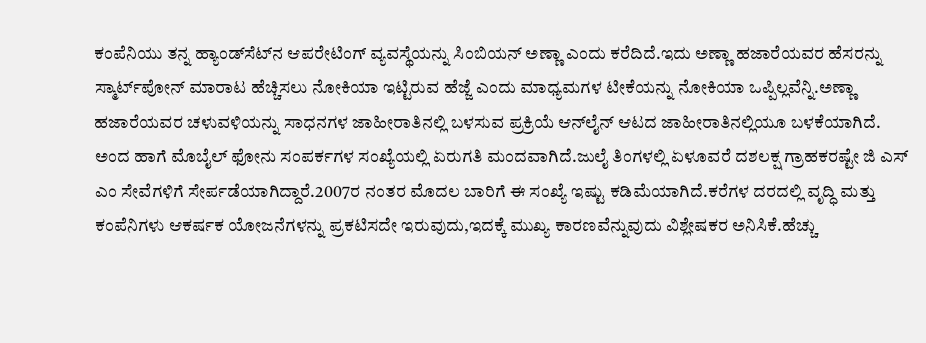ಕಂಪೆನಿಯು ತನ್ನ ಹ್ಯಾಂಡ್‌ಸೆಟ್‌ನ ಆಪರೇಟಿಂಗ್ ವ್ಯವಸ್ಥೆಯನ್ನು ಸಿಂಬಿಯನ್ ಅಣ್ಣಾ ಎಂದು ಕರೆದಿದೆ.ಇದು ಅಣ್ಣಾ ಹಜಾರೆಯವರ ಹೆಸರನ್ನು ಸ್ಮಾರ್ಟ್‌ಪೋನ್ ಮಾರಾಟ ಹೆಚ್ಚಿಸಲು ನೋಕಿಯಾ ಇಟ್ಟಿರುವ ಹೆಜ್ಜೆ ಎಂದು ಮಾಧ್ಯಮಗಳ ಟೀಕೆಯನ್ನು ನೋಕಿಯಾ ಒಪ್ಪಿಲ್ಲವೆನ್ನಿ.ಅಣ್ಣಾ ಹಜಾರೆಯವರ ಚಳುವಳಿಯನ್ನು ಸಾಧನಗಳ ಜಾಹೀರಾತಿನಲ್ಲಿ ಬಳಸುವ ಪ್ರಕ್ರಿಯೆ ಆನ್‌ಲೈನ್ ಆಟದ ಜಾಹೀರಾತಿನಲ್ಲಿಯೂ ಬಳಕೆಯಾಗಿದೆ.
ಅಂದ ಹಾಗೆ ಮೊಬೈಲ್ ಫೋನು ಸಂಪರ್ಕಗಳ ಸಂಖ್ಯೆಯಲ್ಲಿ ಏರುಗತಿ ಮಂದವಾಗಿದೆ.ಜುಲೈ ತಿಂಗಳಲ್ಲಿ ಏಳೂವರೆ ದಶಲಕ್ಷ ಗ್ರಾಹಕರಷ್ಟೇ ಜಿ ಎಸ್ ಎಂ ಸೇವೆಗಳಿಗೆ ಸೇರ್ಪಡೆಯಾಗಿದ್ದಾರೆ.2007ರ ನಂತರ ಮೊದಲ ಬಾರಿಗೆ ಈ ಸಂಖ್ಯೆ ಇಷ್ಟು ಕಡಿಮೆಯಾಗಿದೆ.ಕರೆಗಳ ದರದಲ್ಲಿ ವೃದ್ಧಿ ಮತ್ತು ಕಂಪೆನಿಗಳು ಆಕರ್ಷಕ ಯೋಜನೆಗಳನ್ನು ಪ್ರಕಟಿಸದೇ ಇರುವುದು,ಇದಕ್ಕೆ ಮುಖ್ಯ ಕಾರಣವೆನ್ನುವುದು ವಿಶ್ಲೇಷಕರ ಅನಿಸಿಕೆ.ಹೆಚ್ಚು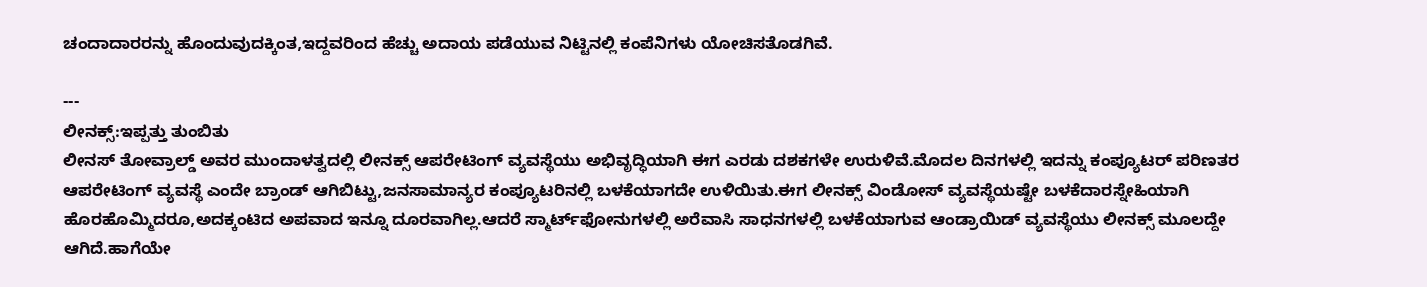ಚಂದಾದಾರರನ್ನು ಹೊಂದುವುದಕ್ಕಿಂತ,ಇದ್ದವರಿಂದ ಹೆಚ್ಚು ಅದಾಯ ಪಡೆಯುವ ನಿಟ್ಟಿನಲ್ಲಿ ಕಂಪೆನಿಗಳು ಯೋಚಿಸತೊಡಗಿವೆ.

---
ಲೀನಕ್ಸ್:ಇಪ್ಪತ್ತು ತುಂಬಿತು
ಲೀನಸ್ ತೋವ್ರಾಲ್ಡ್ ಅವರ ಮುಂದಾಳತ್ವದಲ್ಲಿ ಲೀನಕ್ಸ್ ಆಪರೇಟಿಂಗ್ ವ್ಯವಸ್ಥೆಯು ಅಭಿವೃದ್ಧಿಯಾಗಿ ಈಗ ಎರಡು ದಶಕಗಳೇ ಉರುಳಿವೆ.ಮೊದಲ ದಿನಗಳಲ್ಲಿ ಇದನ್ನು ಕಂಪ್ಯೂಟರ್ ಪರಿಣತರ ಆಪರೇಟಿಂಗ್ ವ್ಯವಸ್ಥೆ ಎಂದೇ ಬ್ರಾಂಡ್ ಆಗಿಬಿಟ್ಟು,ಜನಸಾಮಾನ್ಯರ ಕಂಪ್ಯೂಟರಿನಲ್ಲಿ ಬಳಕೆಯಾಗದೇ ಉಳಿಯಿತು.ಈಗ ಲೀನಕ್ಸ್ ವಿಂಡೋಸ್ ವ್ಯವಸ್ಥೆಯಷ್ಟೇ ಬಳಕೆದಾರಸ್ನೇಹಿಯಾಗಿ ಹೊರಹೊಮ್ಮಿದರೂ,ಅದಕ್ಕಂಟಿದ ಅಪವಾದ ಇನ್ನೂ ದೂರವಾಗಿಲ್ಲ.ಆದರೆ ಸ್ಮಾರ್ಟ್‌ಫೋನುಗಳಲ್ಲಿ ಅರೆವಾಸಿ ಸಾಧನಗಳಲ್ಲಿ ಬಳಕೆಯಾಗುವ ಆಂಡ್ರಾಯಿಡ್ ವ್ಯವಸ್ಥೆಯು ಲೀನಕ್ಸ್ ಮೂಲದ್ದೇ ಆಗಿದೆ.ಹಾಗೆಯೇ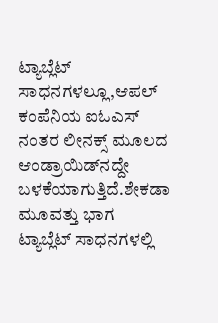ಟ್ಯಾಬ್ಲೆಟ್ ಸಾಧನಗಳಲ್ಲೂ,ಆಪಲ್ ಕಂಪೆನಿಯ ಐಓಎಸ್ ನಂತರ ಲೀನಕ್ಸ್ ಮೂಲದ ಆಂಡ್ರಾಯಿಡ್‌ನದ್ದೇ ಬಳಕೆಯಾಗುತ್ತಿದೆ.ಶೇಕಡಾ ಮೂವತ್ತು ಭಾಗ ಟ್ಯಾಬ್ಲೆಟ್ ಸಾಧನಗಳಲ್ಲಿ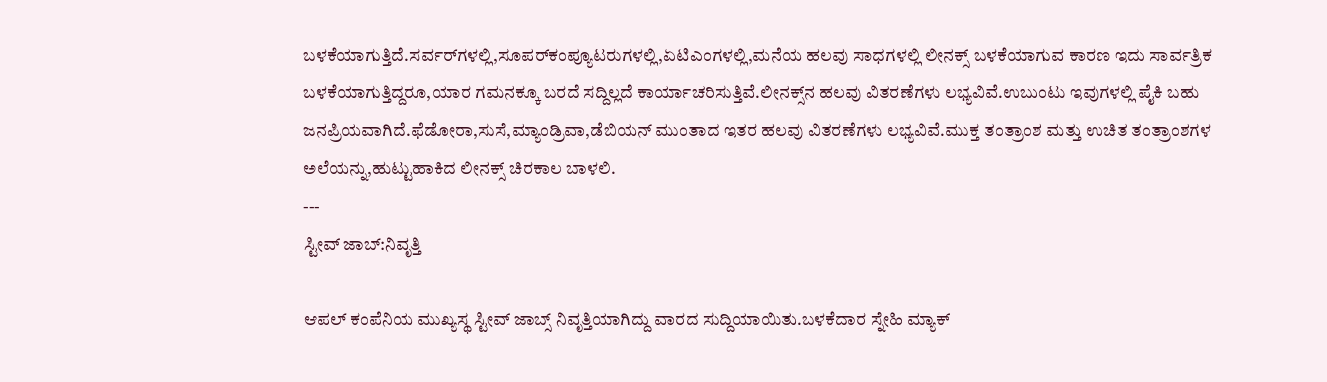ಬಳಕೆಯಾಗುತ್ತಿದೆ.ಸರ್ವರ್‌ಗಳಲ್ಲಿ,ಸೂಪರ್‌ಕಂಪ್ಯೂಟರುಗಳಲ್ಲಿ,ಏಟಿಎಂ‌ಗಳಲ್ಲಿ,ಮನೆಯ ಹಲವು ಸಾಧಗಳಲ್ಲಿ ಲೀನಕ್ಸ್ ಬಳಕೆಯಾಗುವ ಕಾರಣ ಇದು ಸಾರ್ವತ್ರಿಕ ಬಳಕೆಯಾಗುತ್ತಿದ್ದರೂ,ಯಾರ ಗಮನಕ್ಕೂ ಬರದೆ ಸದ್ದಿಲ್ಲದೆ ಕಾರ್ಯಾಚರಿಸುತ್ತಿವೆ.ಲೀನಕ್ಸ್‌ನ ಹಲವು ವಿತರಣೆಗಳು ಲಭ್ಯವಿವೆ.ಉಬುಂಟು ಇವುಗಳಲ್ಲಿ ಪೈಕಿ ಬಹು ಜನಪ್ರಿಯವಾಗಿದೆ.ಫೆಡೋರಾ,ಸುಸೆ,ಮ್ಯಾಂಡ್ರಿವಾ,ಡೆಬಿಯನ್ ಮುಂತಾದ ಇತರ ಹಲವು ವಿತರಣೆಗಳು ಲಭ್ಯವಿವೆ.ಮುಕ್ತ ತಂತ್ರಾಂಶ ಮತ್ತು ಉಚಿತ ತಂತ್ರಾಂಶಗಳ ಅಲೆಯನ್ನು,ಹುಟ್ಟುಹಾಕಿದ ಲೀನಕ್ಸ್ ಚಿರಕಾಲ ಬಾಳಲಿ.
---
ಸ್ಟೀವ್ ಜಾಬ್:ನಿವೃತ್ತಿ

ಆಪಲ್ ಕಂಪೆನಿಯ ಮುಖ್ಯಸ್ಥ ಸ್ಟೀವ್ ಜಾಬ್ಸ್ ನಿವೃತ್ತಿಯಾಗಿದ್ದು ವಾರದ ಸುದ್ದಿಯಾಯಿತು.ಬಳಕೆದಾರ ಸ್ನೇಹಿ ಮ್ಯಾಕ್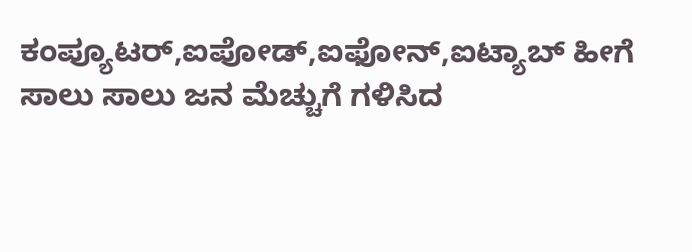ಕಂಪ್ಯೂಟರ್,ಐಪೋಡ್,ಐಫೋನ್,ಐಟ್ಯಾಬ್ ಹೀಗೆ ಸಾಲು ಸಾಲು ಜನ ಮೆಚ್ಚುಗೆ ಗಳಿಸಿದ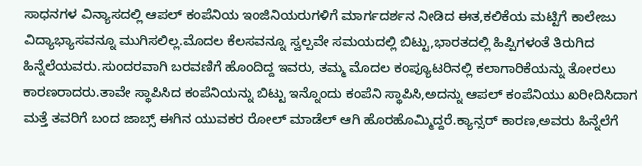ಸಾಧನಗಳ ವಿನ್ಯಾಸದಲ್ಲಿ ಆಪಲ್ ಕಂಪೆನಿಯ ಇಂಜಿನಿಯರುಗಳಿಗೆ ಮಾರ್ಗದರ್ಶನ ನೀಡಿದ ಈತ,ಕಲಿಕೆಯ ಮಟ್ಟಿಗೆ ಕಾಲೇಜು ವಿದ್ಯಾಭ್ಯಾಸವನ್ನೂ ಮುಗಿಸಲಿಲ್ಲ.ಮೊದಲ ಕೆಲಸವನ್ನೂ ಸ್ವಲ್ಪವೇ ಸಮಯದಲ್ಲಿ ಬಿಟ್ಟು,ಭಾರತದಲ್ಲಿ ಹಿಪ್ಪಿಗಳಂತೆ ತಿರುಗಿದ ಹಿನ್ನೆಲೆಯವರು.ಸುಂದರವಾಗಿ ಬರವಣಿಗೆ ಹೊಂದಿದ್ದ ಇವರು, ತಮ್ಮ ಮೊದಲ ಕಂಪ್ಯೂಟರಿನಲ್ಲಿ ಕಲಾಗಾರಿಕೆಯನ್ನು ತೋರಲು ಕಾರಣರಾದರು.ತಾವೇ ಸ್ಥಾಪಿಸಿದ ಕಂಪೆನಿಯನ್ನು ಬಿಟ್ಟು ಇನ್ನೊಂದು ಕಂಪೆನಿ ಸ್ಥಾಪಿಸಿ,ಅದನ್ನು ಆಪಲ್ ಕಂಪೆನಿಯು ಖರೀದಿಸಿದಾಗ ಮತ್ತೆ ತವರಿಗೆ ಬಂದ ಜಾಬ್ಸ್ ಈಗಿನ ಯುವಕರ ರೋಲ್ ಮಾಡೆಲ್ ಆಗಿ ಹೊರಹೊಮ್ಮಿದ್ದರೆ.ಕ್ಯಾನ್ಸರ್ ಕಾರಣ,ಅವರು ಹಿನ್ನೆಲೆಗೆ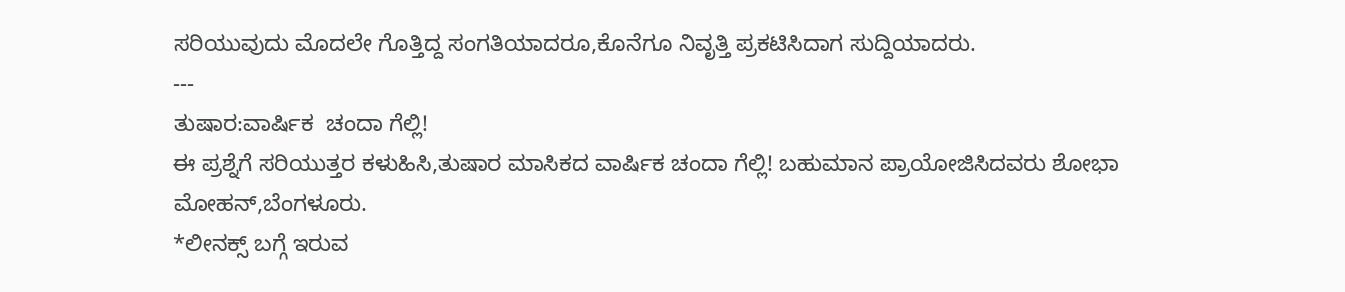ಸರಿಯುವುದು ಮೊದಲೇ ಗೊತ್ತಿದ್ದ ಸಂಗತಿಯಾದರೂ,ಕೊನೆಗೂ ನಿವೃತ್ತಿ ಪ್ರಕಟಿಸಿದಾಗ ಸುದ್ದಿಯಾದರು.
---
ತುಷಾರ:ವಾರ್ಷಿಕ  ಚಂದಾ ಗೆಲ್ಲಿ!
ಈ ಪ್ರಶ್ನೆಗೆ ಸರಿಯುತ್ತರ ಕಳುಹಿಸಿ,ತುಷಾರ ಮಾಸಿಕದ ವಾರ್ಷಿಕ ಚಂದಾ ಗೆಲ್ಲಿ! ಬಹುಮಾನ ಪ್ರಾಯೋಜಿಸಿದವರು ಶೋಭಾ ಮೋಹನ್,ಬೆಂಗಳೂರು.
*ಲೀನಕ್ಸ್ ಬಗ್ಗೆ ಇರುವ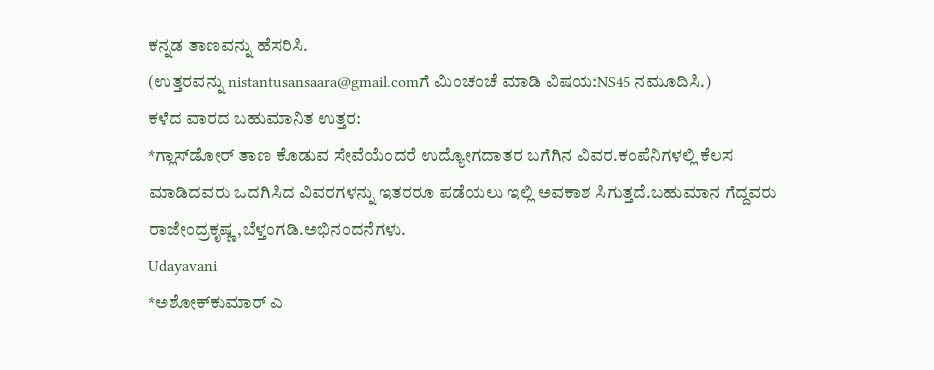ಕನ್ನಡ ತಾಣವನ್ನು ಹೆಸರಿಸಿ.
(ಉತ್ತರವನ್ನು nistantusansaara@gmail.comಗೆ ಮಿಂಚಂಚೆ ಮಾಡಿ ವಿಷಯ:NS45 ನಮೂದಿಸಿ.)
ಕಳೆದ ವಾರದ ಬಹುಮಾನಿತ ಉತ್ತರ:
*ಗ್ಲಾಸ್‌ಡೋರ್ ತಾಣ ಕೊಡುವ ಸೇವೆಯೆಂದರೆ ಉದ್ಯೋಗದಾತರ ಬಗೆಗಿನ ವಿವರ.ಕಂಪೆನಿಗಳಲ್ಲಿ ಕೆಲಸ ಮಾಡಿದವರು ಒದಗಿಸಿದ ವಿವರಗಳನ್ನು ಇತರರೂ ಪಡೆಯಲು ಇಲ್ಲಿ ಅವಕಾಶ ಸಿಗುತ್ತದೆ.ಬಹುಮಾನ ಗೆದ್ದವರು ರಾಜೇಂದ್ರಕೃಷ್ಣ,ಬೆಳ್ತಂಗಡಿ.ಅಭಿನಂದನೆಗಳು.
Udayavani
*ಅಶೋಕ್‌ಕುಮಾರ್ ಎ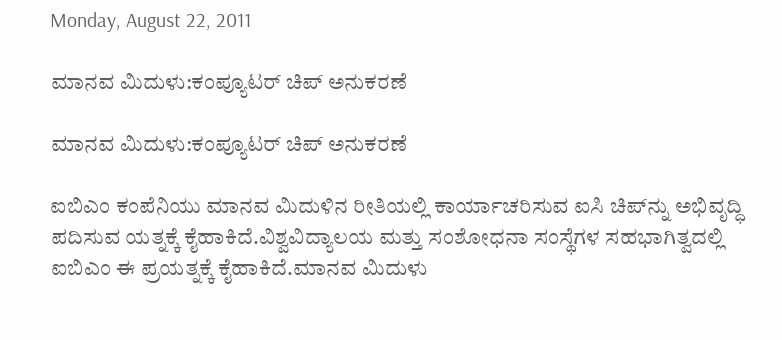Monday, August 22, 2011

ಮಾನವ ಮಿದುಳು:ಕಂಪ್ಯೂಟರ್ ಚಿಪ್ ಅನುಕರಣೆ

ಮಾನವ ಮಿದುಳು:ಕಂಪ್ಯೂಟರ್ ಚಿಪ್ ಅನುಕರಣೆ

ಐಬಿಎಂ ಕಂಪೆನಿಯು ಮಾನವ ಮಿದುಳಿನ ರೀತಿಯಲ್ಲಿ ಕಾರ್ಯಾಚರಿಸುವ ಐಸಿ ಚಿಪ್‌ನ್ನು ಅಭಿವೃದ್ಧಿ ಪದಿಸುವ ಯತ್ನಕ್ಕೆ ಕೈಹಾಕಿದೆ.ವಿಶ್ವವಿದ್ಯಾಲಯ ಮತ್ತು ಸಂಶೋಧನಾ ಸಂಸ್ಥೆಗಳ ಸಹಭಾಗಿತ್ವದಲ್ಲಿ ಐಬಿಎಂ ಈ ಪ್ರಯತ್ನಕ್ಕೆ ಕೈಹಾಕಿದೆ.ಮಾನವ ಮಿದುಳು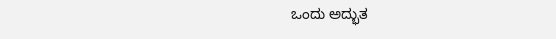ಒಂದು ಅದ್ಭುತ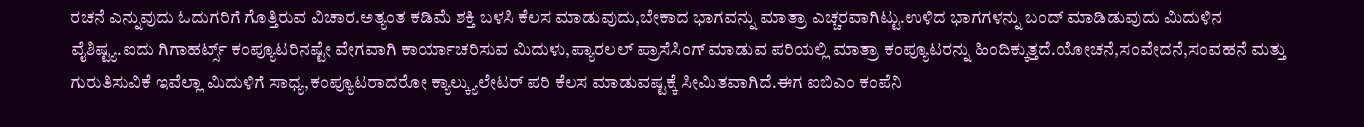ರಚನೆ ಎನ್ನುವುದು ಓದುಗರಿಗೆ ಗೊತ್ತಿರುವ ವಿಚಾರ.ಅತ್ಯಂತ ಕಡಿಮೆ ಶಕ್ತಿ ಬಳಸಿ ಕೆಲಸ ಮಾಡುವುದು,ಬೇಕಾದ ಭಾಗವನ್ನು ಮಾತ್ರಾ ಎಚ್ಚರವಾಗಿಟ್ಟು.ಉಳಿದ ಭಾಗಗಳನ್ನು ಬಂದ್ ಮಾಡಿಡುವುದು ಮಿದುಳಿನ ವೈಶಿಷ್ಟ್ಯ.ಐದು ಗಿಗಾಹರ್ಟ್ಸ್ ಕಂಪ್ಯೂಟರಿನಷ್ಟೇ ವೇಗವಾಗಿ ಕಾರ್ಯಾಚರಿಸುವ ಮಿದುಳು,ಪ್ಯಾರಲಲ್ ಪ್ರಾಸೆಸಿಂಗ್ ಮಾಡುವ ಪರಿಯಲ್ಲಿ ಮಾತ್ರಾ ಕಂಪ್ಯೂಟರನ್ನು ಹಿಂದಿಕ್ಕುತ್ತದೆ.ಯೋಚನೆ,ಸಂವೇದನೆ,ಸಂವಹನೆ ಮತ್ತು ಗುರುತಿಸುವಿಕೆ ಇವೆಲ್ಲಾ ಮಿದುಳಿಗೆ ಸಾಧ್ಯ,ಕಂಪ್ಯೂಟರಾದರೋ ಕ್ಯಾಲ್ಕ್ಯುಲೇಟರ್ ಪರಿ ಕೆಲಸ ಮಾಡುವಷ್ಟಕ್ಕೆ ಸೀಮಿತವಾಗಿದೆ.ಈಗ ಐಬಿಎಂ ಕಂಪೆನಿ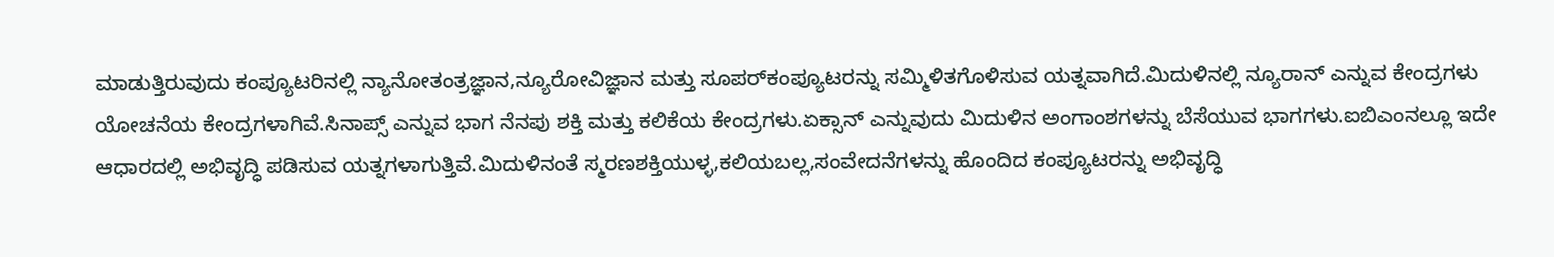ಮಾಡುತ್ತಿರುವುದು ಕಂಪ್ಯೂಟರಿನಲ್ಲಿ ನ್ಯಾನೋತಂತ್ರಜ್ಞಾನ,ನ್ಯೂರೋವಿಜ್ಞಾನ ಮತ್ತು ಸೂಪರ್‌ಕಂಪ್ಯೂಟರನ್ನು ಸಮ್ಮಿಳಿತಗೊಳಿಸುವ ಯತ್ನವಾಗಿದೆ.ಮಿದುಳಿನಲ್ಲಿ ನ್ಯೂರಾನ್ ಎನ್ನುವ ಕೇಂದ್ರಗಳು ಯೋಚನೆಯ ಕೇಂದ್ರಗಳಾಗಿವೆ.ಸಿನಾಪ್ಸ್ ಎನ್ನುವ ಭಾಗ ನೆನಪು ಶಕ್ತಿ ಮತ್ತು ಕಲಿಕೆಯ ಕೇಂದ್ರಗಳು.ಏಕ್ಸಾನ್ ಎನ್ನುವುದು ಮಿದುಳಿನ ಅಂಗಾಂಶಗಳನ್ನು ಬೆಸೆಯುವ ಭಾಗಗಳು.ಐಬಿಎಂನಲ್ಲೂ ಇದೇ ಆಧಾರದಲ್ಲಿ ಅಭಿವೃದ್ಧಿ ಪಡಿಸುವ ಯತ್ನಗಳಾಗುತ್ತಿವೆ.ಮಿದುಳಿನಂತೆ ಸ್ಮರಣಶಕ್ತಿಯುಳ್ಳ,ಕಲಿಯಬಲ್ಲ,ಸಂವೇದನೆಗಳನ್ನು ಹೊಂದಿದ ಕಂಪ್ಯೂಟರನ್ನು ಅಭಿವೃದ್ಧಿ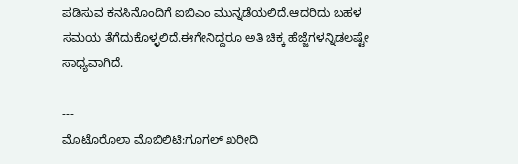ಪಡಿಸುವ ಕನಸಿನೊಂದಿಗೆ ಐಬಿಎಂ ಮುನ್ನಡೆಯಲಿದೆ.ಆದರಿದು ಬಹಳ ಸಮಯ ತೆಗೆದುಕೊಳ್ಳಲಿದೆ.ಈಗೇನಿದ್ದರೂ ಅತಿ ಚಿಕ್ಕ ಹೆಜ್ಜೆಗಳನ್ನಿಡಲಷ್ಟೇ ಸಾಧ್ಯವಾಗಿದೆ.

---
ಮೊಟೊರೊಲಾ ಮೊಬಿಲಿಟಿ:ಗೂಗಲ್ ಖರೀದಿ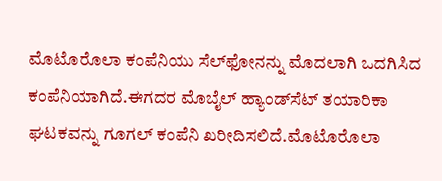ಮೊಟೊರೊಲಾ ಕಂಪೆನಿಯು ಸೆಲ್‌ಫೋನನ್ನು ಮೊದಲಾಗಿ ಒದಗಿಸಿದ ಕಂಪೆನಿಯಾಗಿದೆ.ಈಗದರ ಮೊಬೈಲ್ ಹ್ಯಾಂಡ್‌ಸೆಟ್ ತಯಾರಿಕಾ ಘಟಕವನ್ನು ಗೂಗಲ್ ಕಂಪೆನಿ ಖರೀದಿಸಲಿದೆ.ಮೊಟೊರೊಲಾ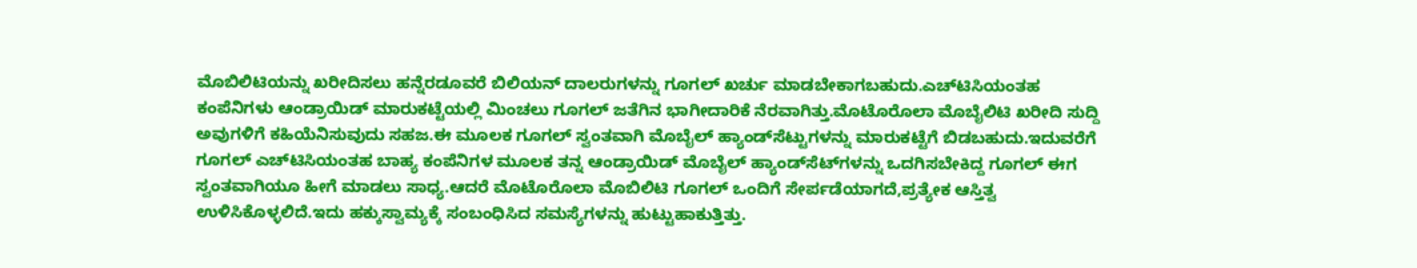ಮೊಬಿಲಿಟಿಯನ್ನು ಖರೀದಿಸಲು ಹನ್ನೆರಡೂವರೆ ಬಿಲಿಯನ್ ದಾಲರುಗಳನ್ನು ಗೂಗಲ್ ಖರ್ಚು ಮಾಡಬೇಕಾಗಬಹುದು.ಎಚ್‌ಟಿಸಿಯಂತಹ ಕಂಪೆನಿಗಳು ಆಂಡ್ರಾಯಿಡ್ ಮಾರುಕಟ್ಟೆಯಲ್ಲಿ ಮಿಂಚಲು ಗೂಗಲ್ ಜತೆಗಿನ ಭಾಗೀದಾರಿಕೆ ನೆರವಾಗಿತ್ತು.ಮೊಟೊರೊಲಾ ಮೊಬೈಲಿಟಿ ಖರೀದಿ ಸುದ್ದಿ ಅವುಗಳಿಗೆ ಕಹಿಯೆನಿಸುವುದು ಸಹಜ.ಈ ಮೂಲಕ ಗೂಗಲ್ ಸ್ವಂತವಾಗಿ ಮೊಬೈಲ್ ಹ್ಯಾಂಡ್‌ಸೆಟ್ಟುಗಳನ್ನು ಮಾರುಕಟ್ಟೆಗೆ ಬಿಡಬಹುದು.ಇದುವರೆಗೆ ಗೂಗಲ್ ಎಚ್‌ಟಿಸಿಯಂತಹ ಬಾಹ್ಯ ಕಂಪೆನಿಗಳ ಮೂಲಕ ತನ್ನ ಆಂಡ್ರಾಯಿಡ್ ಮೊಬೈಲ್ ಹ್ಯಾಂಡ್‌ಸೆಟ್‌ಗಳನ್ನು ಒದಗಿಸಬೇಕಿದ್ದ ಗೂಗಲ್ ಈಗ ಸ್ವಂತವಾಗಿಯೂ ಹೀಗೆ ಮಾಡಲು ಸಾಧ್ಯ.ಆದರೆ ಮೊಟೊರೊಲಾ ಮೊಬಿಲಿಟಿ ಗೂಗಲ್ ಒಂದಿಗೆ ಸೇರ್ಪಡೆಯಾಗದೆ,ಪ್ರತ್ಯೇಕ ಆಸ್ತಿತ್ವ ಉಳಿಸಿಕೊಳ್ಳಲಿದೆ.ಇದು ಹಕ್ಕುಸ್ವಾಮ್ಯಕ್ಕೆ ಸಂಬಂಧಿಸಿದ ಸಮಸ್ಯೆಗಳನ್ನು ಹುಟ್ಟುಹಾಕುತ್ತಿತ್ತು.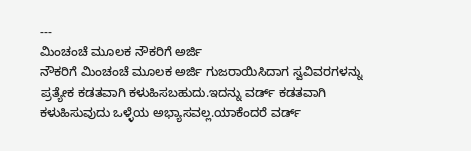---
ಮಿಂಚಂಚೆ ಮೂಲಕ ನೌಕರಿಗೆ ಅರ್ಜಿ
ನೌಕರಿಗೆ ಮಿಂಚಂಚೆ ಮೂಲಕ ಅರ್ಜಿ ಗುಜರಾಯಿಸಿದಾಗ ಸ್ವವಿವರಗಳನ್ನು ಪ್ರತ್ಯೇಕ ಕಡತವಾಗಿ ಕಳುಹಿಸಬಹುದು.ಇದನ್ನು ವರ್ಡ್ ಕಡತವಾಗಿ ಕಳುಹಿಸುವುದು ಒಳ್ಳೆಯ ಅಭ್ಯಾಸವಲ್ಲ.ಯಾಕೆಂದರೆ ವರ್ಡ್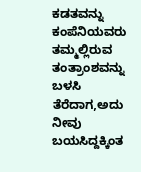ಕಡತವನ್ನು ಕಂಪೆನಿಯವರು ತಮ್ಮಲ್ಲಿರುವ ತಂತ್ರಾಂಶವನ್ನು ಬಳಸಿ ತೆರೆದಾಗ,ಅದು ನೀವು ಬಯಸಿದ್ದಕ್ಕಿಂತ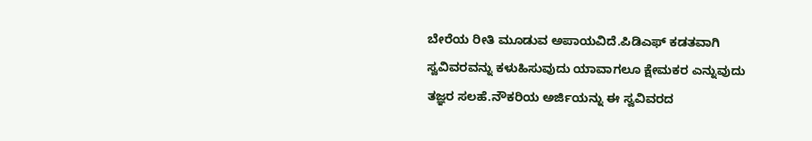ಬೇರೆಯ ರೀತಿ ಮೂಡುವ ಅಪಾಯವಿದೆ.ಪಿಡಿಎಫ್ ಕಡತವಾಗಿ ಸ್ವವಿವರವನ್ನು ಕಳುಹಿಸುವುದು ಯಾವಾಗಲೂ ಕ್ಷೇಮಕರ ಎನ್ನುವುದು ತಜ್ಞರ ಸಲಹೆ.ನೌಕರಿಯ ಅರ್ಜಿಯನ್ನು ಈ ಸ್ವವಿವರದ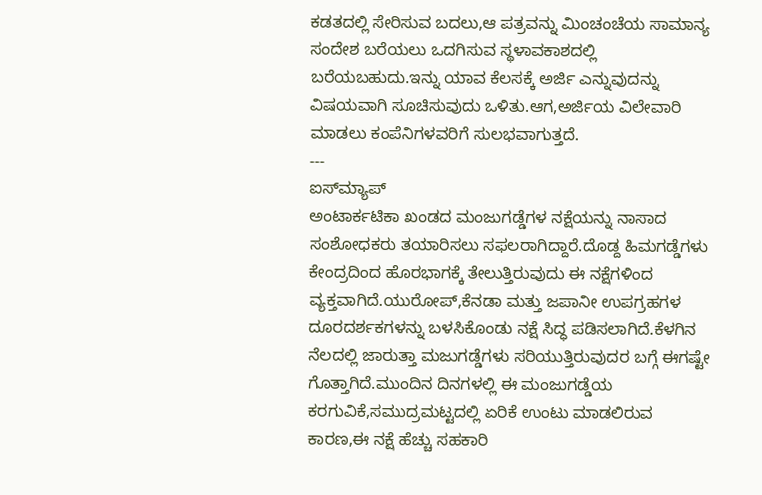ಕಡತದಲ್ಲಿ ಸೇರಿಸುವ ಬದಲು,ಆ ಪತ್ರವನ್ನು ಮಿಂಚಂಚೆಯ ಸಾಮಾನ್ಯ ಸಂದೇಶ ಬರೆಯಲು ಒದಗಿಸುವ ಸ್ಥಳಾವಕಾಶದಲ್ಲಿ ಬರೆಯಬಹುದು.ಇನ್ನು ಯಾವ ಕೆಲಸಕ್ಕೆ ಅರ್ಜಿ ಎನ್ನುವುದನ್ನು ವಿಷಯವಾಗಿ ಸೂಚಿಸುವುದು ಒಳಿತು.ಆಗ,ಅರ್ಜಿಯ ವಿಲೇವಾರಿ ಮಾಡಲು ಕಂಪೆನಿಗಳವರಿಗೆ ಸುಲಭವಾಗುತ್ತದೆ.
---
ಐಸ್‌ಮ್ಯಾಪ್
ಅಂಟಾರ್ಕಟಿಕಾ ಖಂಡದ ಮಂಜುಗಡ್ಡೆಗಳ ನಕ್ಷೆಯನ್ನು ನಾಸಾದ ಸಂಶೋಧಕರು ತಯಾರಿಸಲು ಸಫಲರಾಗಿದ್ದಾರೆ.ದೊಡ್ದ ಹಿಮಗಡ್ಡೆಗಳು ಕೇಂದ್ರದಿಂದ ಹೊರಭಾಗಕ್ಕೆ ತೇಲುತ್ತಿರುವುದು ಈ ನಕ್ಷೆಗಳಿಂದ ವ್ಯಕ್ತವಾಗಿದೆ.ಯುರೋಪ್,ಕೆನಡಾ ಮತ್ತು ಜಪಾನೀ ಉಪಗ್ರಹಗಳ ದೂರದರ್ಶಕಗಳನ್ನು ಬಳಸಿಕೊಂಡು ನಕ್ಷೆ ಸಿದ್ಧ ಪಡಿಸಲಾಗಿದೆ.ಕೆಳಗಿನ ನೆಲದಲ್ಲಿ ಜಾರುತ್ತಾ ಮಜುಗಡ್ಡೆಗಳು ಸರಿಯುತ್ತಿರುವುದರ ಬಗ್ಗೆ ಈಗಷ್ಟೇ ಗೊತ್ತಾಗಿದೆ.ಮುಂದಿನ ದಿನಗಳಲ್ಲಿ ಈ ಮಂಜುಗಡ್ಡೆಯ ಕರಗುವಿಕೆ,ಸಮುದ್ರಮಟ್ಟದಲ್ಲಿ ಏರಿಕೆ ಉಂಟು ಮಾಡಲಿರುವ ಕಾರಣ,ಈ ನಕ್ಷೆ ಹೆಚ್ಚು ಸಹಕಾರಿ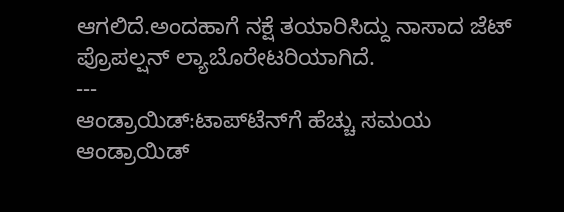ಆಗಲಿದೆ.ಅಂದಹಾಗೆ ನಕ್ಷೆ ತಯಾರಿಸಿದ್ದು ನಾಸಾದ ಜೆಟ್ ಪ್ರೊಪಲ್ಷನ್ ಲ್ಯಾಬೊರೇಟರಿಯಾಗಿದೆ.
---
ಆಂಡ್ರಾಯಿಡ್:ಟಾಪ್‌ಟೆನ್‌‍ಗೆ ಹೆಚ್ಚು ಸಮಯ
ಆಂಡ್ರಾಯಿಡ್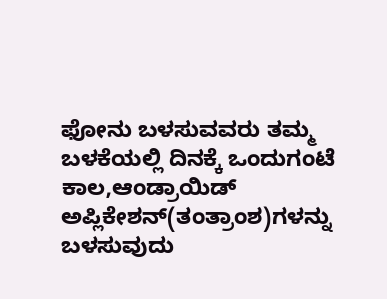ಫೋನು ಬಳಸುವವರು ತಮ್ಮ ಬಳಕೆಯಲ್ಲಿ ದಿನಕ್ಕೆ ಒಂದುಗಂಟೆ ಕಾಲ,ಆಂಡ್ರಾಯಿಡ್ ಅಪ್ಲಿಕೇಶನ್(ತಂತ್ರಾಂಶ)ಗಳನ್ನು ಬಳಸುವುದು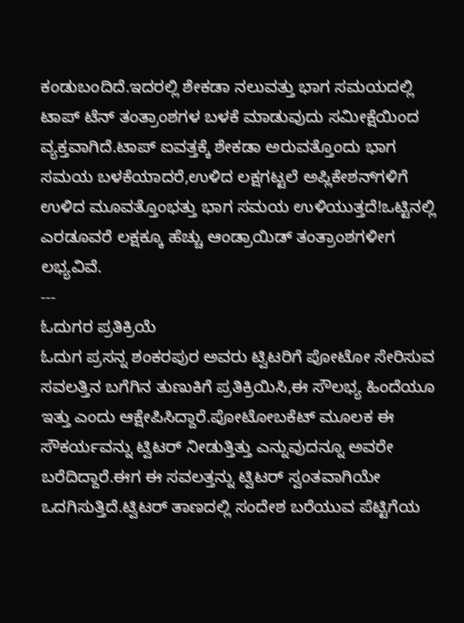ಕಂಡುಬಂದಿದೆ.ಇದರಲ್ಲಿ ಶೇಕಡಾ ನಲುವತ್ತು ಭಾಗ ಸಮಯದಲ್ಲಿ ಟಾಪ್ ಟೆನ್ ತಂತ್ರಾಂಶಗಳ ಬಳಕೆ ಮಾಡುವುದು ಸಮೀಕ್ಷೆಯಿಂದ ವ್ಯಕ್ತವಾಗಿದೆ.ಟಾಪ್ ಐವತ್ತಕ್ಕೆ ಶೇಕಡಾ ಅರುವತ್ತೊಂದು ಭಾಗ ಸಮಯ ಬಳಕೆಯಾದರೆ,ಉಳಿದ ಲಕ್ಷಗಟ್ಟಲೆ ಅಪ್ಲಿಕೇಶನ್‌ಗಳಿಗೆ ಉಳಿದ ಮೂವತ್ತೊಂಭತ್ತು ಭಾಗ ಸಮಯ ಉಳಿಯುತ್ತದೆ!ಒಟ್ಟಿನಲ್ಲಿ ಎರಡೂವರೆ ಲಕ್ಷಕ್ಕೂ ಹೆಚ್ಚು ಆಂಡ್ರಾಯಿಡ್ ತಂತ್ರಾಂಶಗಳೀಗ ಲಭ್ಯವಿವೆ.
---
ಓದುಗರ ಪ್ರತಿಕ್ರಿಯೆ
ಓದುಗ ಪ್ರಸನ್ನ ಶಂಕರಪುರ ಅವರು ಟ್ವಿಟರಿಗೆ ಪೋಟೋ ಸೇರಿಸುವ ಸವಲತ್ತಿನ ಬಗೆಗಿನ ತುಣುಕಿಗೆ ಪ್ರತಿಕ್ರಿಯಿಸಿ,ಈ ಸೌಲಭ್ಯ ಹಿಂದೆಯೂ ಇತ್ತು ಎಂದು ಆಕ್ಷೇಪಿಸಿದ್ದಾರೆ.ಪೋಟೋಬಕೆಟ್ ಮೂಲಕ ಈ ಸೌಕರ್ಯವನ್ನು ಟ್ವಿಟರ್ ನೀಡುತ್ತಿತ್ತು ಎನ್ನುವುದನ್ನೂ ಅವರೇ ಬರೆದಿದ್ದಾರೆ.ಈಗ ಈ ಸವಲತ್ತನ್ನು ಟ್ವಿಟರ್ ಸ್ವಂತವಾಗಿಯೇ ಒದಗಿಸುತ್ತಿದೆ.ಟ್ವಿಟರ್ ತಾಣದಲ್ಲಿ ಸಂದೇಶ ಬರೆಯುವ ಪೆಟ್ಟಿಗೆಯ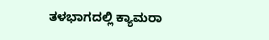ತಳಭಾಗದಲ್ಲಿ ಕ್ಯಾಮರಾ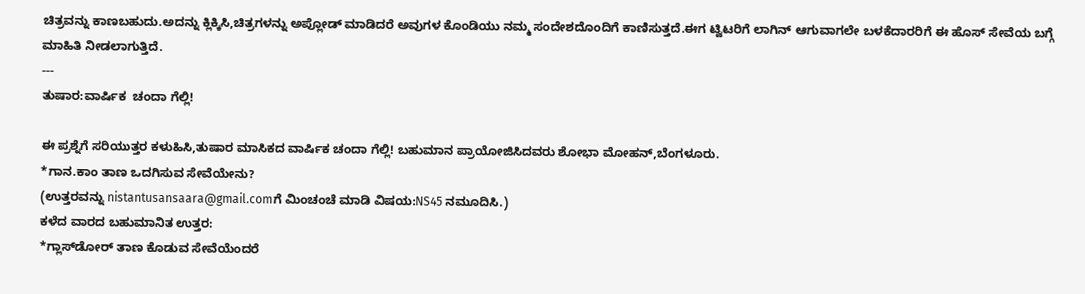ಚಿತ್ರವನ್ನು ಕಾಣಬಹುದು.ಅದನ್ನು ಕ್ಲಿಕ್ಕಿಸಿ,ಚಿತ್ರಗಳನ್ನು ಅಪ್ಲೋಡ್ ಮಾಡಿದರೆ ಅವುಗಳ ಕೊಂಡಿಯು ನಮ್ಮ ಸಂದೇಶದೊಂದಿಗೆ ಕಾಣಿಸುತ್ತದೆ.ಈಗ ಟ್ವಿಟರಿಗೆ ಲಾಗಿನ್ ಆಗುವಾಗಲೇ ಬಳಕೆದಾರರಿಗೆ ಈ ಹೊಸ್ ಸೇವೆಯ ಬಗ್ಗೆ ಮಾಹಿತಿ ನೀಡಲಾಗುತ್ತಿದೆ.
---
ತುಷಾರ:ವಾರ್ಷಿಕ  ಚಂದಾ ಗೆಲ್ಲಿ!

ಈ ಪ್ರಶ್ನೆಗೆ ಸರಿಯುತ್ತರ ಕಳುಹಿಸಿ,ತುಷಾರ ಮಾಸಿಕದ ವಾರ್ಷಿಕ ಚಂದಾ ಗೆಲ್ಲಿ! ಬಹುಮಾನ ಪ್ರಾಯೋಜಿಸಿದವರು ಶೋಭಾ ಮೋಹನ್,ಬೆಂಗಳೂರು.
*ಗಾನ.ಕಾಂ ತಾಣ ಒದಗಿಸುವ ಸೇವೆಯೇನು?
(ಉತ್ತರವನ್ನು nistantusansaara@gmail.comಗೆ ಮಿಂಚಂಚೆ ಮಾಡಿ ವಿಷಯ:NS45 ನಮೂದಿಸಿ.)
ಕಳೆದ ವಾರದ ಬಹುಮಾನಿತ ಉತ್ತರ:
*ಗ್ಲಾಸ್‌ಡೋರ್ ತಾಣ ಕೊಡುವ ಸೇವೆಯೆಂದರೆ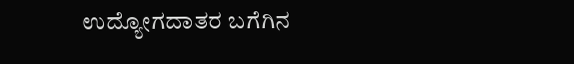ಉದ್ಯೋಗದಾತರ ಬಗೆಗಿನ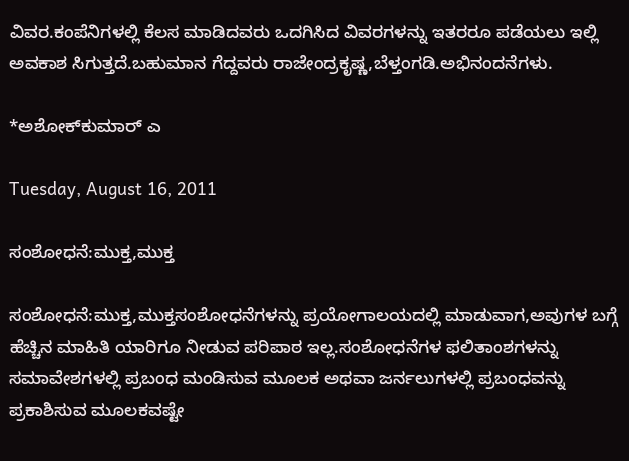ವಿವರ.ಕಂಪೆನಿಗಳಲ್ಲಿ ಕೆಲಸ ಮಾಡಿದವರು ಒದಗಿಸಿದ ವಿವರಗಳನ್ನು ಇತರರೂ ಪಡೆಯಲು ಇಲ್ಲಿ ಅವಕಾಶ ಸಿಗುತ್ತದೆ.ಬಹುಮಾನ ಗೆದ್ದವರು ರಾಜೇಂದ್ರಕೃಷ್ಣ,ಬೆಳ್ತಂಗಡಿ.ಅಭಿನಂದನೆಗಳು.

*ಅಶೋಕ್‌ಕುಮಾರ್ ಎ

Tuesday, August 16, 2011

ಸಂಶೋಧನೆ:ಮುಕ್ತ,ಮುಕ್ತ

ಸಂಶೋಧನೆ:ಮುಕ್ತ,ಮುಕ್ತಸಂಶೋಧನೆಗಳನ್ನು ಪ್ರಯೋಗಾಲಯದಲ್ಲಿ ಮಾಡುವಾಗ,ಅವುಗಳ ಬಗ್ಗೆ ಹೆಚ್ಚಿನ ಮಾಹಿತಿ ಯಾರಿಗೂ ನೀಡುವ ಪರಿಪಾಠ ಇಲ್ಲ.ಸಂಶೋಧನೆಗಳ ಫಲಿತಾಂಶಗಳನ್ನು ಸಮಾವೇಶಗಳಲ್ಲಿ ಪ್ರಬಂಧ ಮಂಡಿಸುವ ಮೂಲಕ ಅಥವಾ ಜರ್ನಲುಗಳಲ್ಲಿ ಪ್ರಬಂಧವನ್ನು ಪ್ರಕಾಶಿಸುವ ಮೂಲಕವಷ್ಟೇ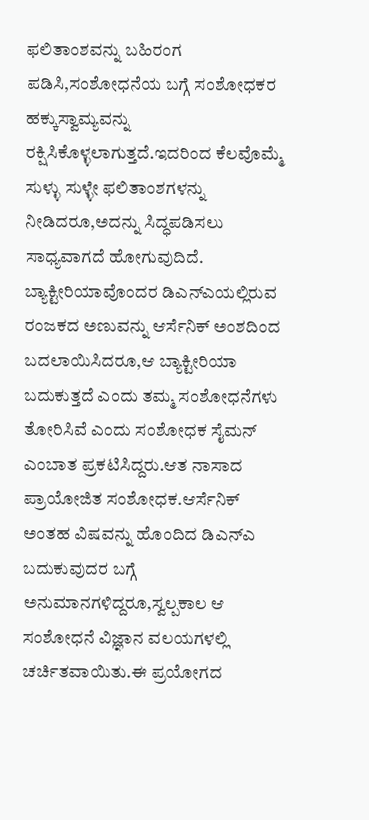ಫಲಿತಾಂಶವನ್ನು ಬಹಿರಂಗ ಪಡಿಸಿ,ಸಂಶೋಧನೆಯ ಬಗ್ಗೆ ಸಂಶೋಧಕರ ಹಕ್ಕುಸ್ವಾಮ್ಯವನ್ನು ರಕ್ಷಿಸಿಕೊಳ್ಳಲಾಗುತ್ತದೆ.ಇದರಿಂದ ಕೆಲವೊಮ್ಮೆ ಸುಳ್ಳು ಸುಳ್ಳೇ ಫಲಿತಾಂಶಗಳನ್ನು ನೀಡಿದರೂ,ಅದನ್ನು ಸಿದ್ಧಪಡಿಸಲು ಸಾಧ್ಯವಾಗದೆ ಹೋಗುವುದಿದೆ.
ಬ್ಯಾಕ್ಟೀರಿಯಾವೊಂದರ ಡಿಎನ್‌ಎಯಲ್ಲಿರುವ ರಂಜಕದ ಅಣುವನ್ನು ಆರ್ಸೆನಿಕ್ ಅಂಶದಿಂದ ಬದಲಾಯಿಸಿದರೂ,ಆ ಬ್ಯಾಕ್ಟೀರಿಯಾ ಬದುಕುತ್ತದೆ ಎಂದು ತಮ್ಮ ಸಂಶೋಧನೆಗಳು ತೋರಿಸಿವೆ ಎಂದು ಸಂಶೋಧಕ ಸೈಮನ್ ಎಂಬಾತ ಪ್ರಕಟಿಸಿದ್ದರು.ಆತ ನಾಸಾದ ಪ್ರಾಯೋಜಿತ ಸಂಶೋಧಕ.ಆರ್ಸೆನಿಕ್ ಅಂತಹ ವಿಷವನ್ನು ಹೊಂದಿದ ಡಿಎನ್‌ಎ ಬದುಕುವುದರ ಬಗ್ಗೆ ಅನುಮಾನಗಳಿದ್ದರೂ,ಸ್ವಲ್ಪಕಾಲ ಆ ಸಂಶೋಧನೆ ವಿಜ್ಞಾನ ವಲಯಗಳಲ್ಲಿ ಚರ್ಚಿತವಾಯಿತು.ಈ ಪ್ರಯೋಗದ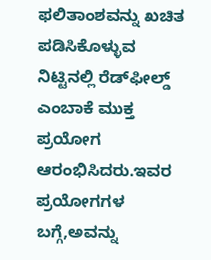ಫಲಿತಾಂಶವನ್ನು ಖಚಿತ ಪಡಿಸಿಕೊಳ್ಳುವ ನಿಟ್ಟಿನಲ್ಲಿ ರೆಡ್‌ಫೀಲ್ಡ್ ಎಂಬಾಕೆ ಮುಕ್ತ ಪ್ರಯೋಗ ಆರಂಭಿಸಿದರು.ಇವರ ಪ್ರಯೋಗಗಳ ಬಗ್ಗೆ,ಅವನ್ನು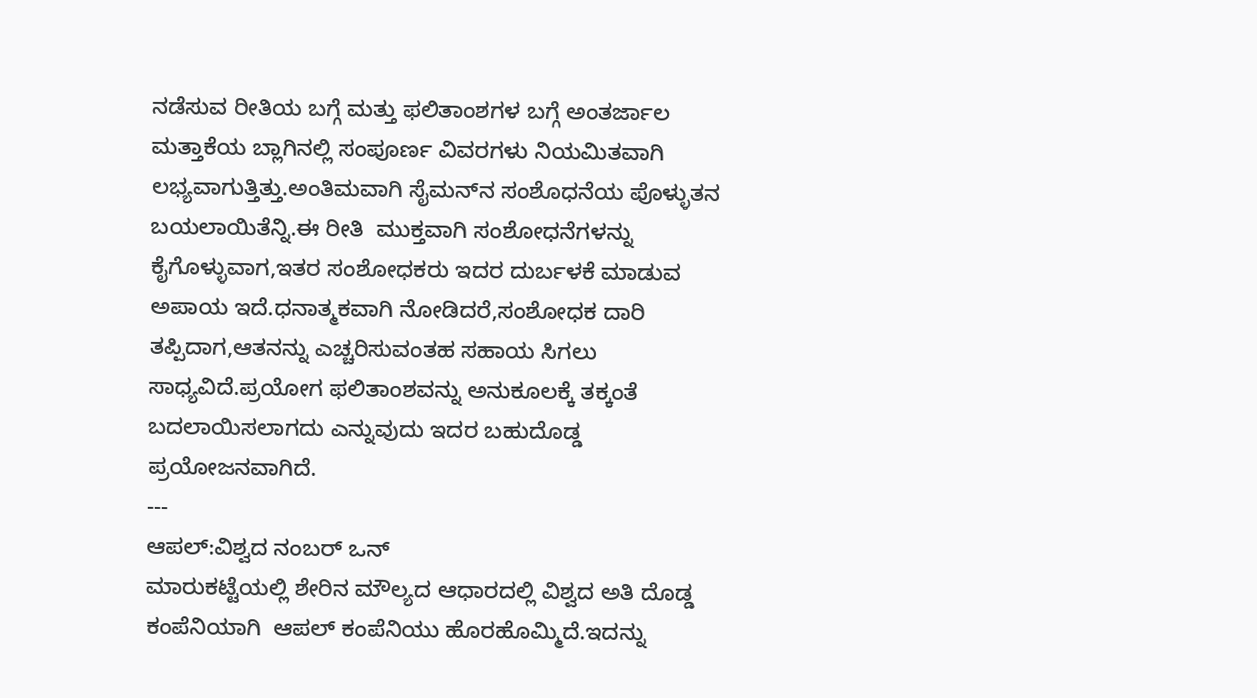ನಡೆಸುವ ರೀತಿಯ ಬಗ್ಗೆ ಮತ್ತು ಫಲಿತಾಂಶಗಳ ಬಗ್ಗೆ ಅಂತರ್ಜಾಲ ಮತ್ತಾಕೆಯ ಬ್ಲಾಗಿನಲ್ಲಿ ಸಂಪೂರ್ಣ ವಿವರಗಳು ನಿಯಮಿತವಾಗಿ ಲಭ್ಯವಾಗುತ್ತಿತ್ತು.ಅಂತಿಮವಾಗಿ ಸೈಮನ್‌ನ ಸಂಶೊಧನೆಯ ಪೊಳ್ಳುತನ ಬಯಲಾಯಿತೆನ್ನಿ.ಈ ರೀತಿ  ಮುಕ್ತವಾಗಿ ಸಂಶೋಧನೆಗಳನ್ನು ಕೈಗೊಳ್ಳುವಾಗ,ಇತರ ಸಂಶೋಧಕರು ಇದರ ದುರ್ಬಳಕೆ ಮಾಡುವ ಅಪಾಯ ಇದೆ.ಧನಾತ್ಮಕವಾಗಿ ನೋಡಿದರೆ,ಸಂಶೋಧಕ ದಾರಿ ತಪ್ಪಿದಾಗ,ಆತನನ್ನು ಎಚ್ಚರಿಸುವಂತಹ ಸಹಾಯ ಸಿಗಲು ಸಾಧ್ಯವಿದೆ.ಪ್ರಯೋಗ ಫಲಿತಾಂಶವನ್ನು ಅನುಕೂಲಕ್ಕೆ ತಕ್ಕಂತೆ ಬದಲಾಯಿಸಲಾಗದು ಎನ್ನುವುದು ಇದರ ಬಹುದೊಡ್ಡ ಪ್ರಯೋಜನವಾಗಿದೆ.
---
ಆಪಲ್:ವಿಶ್ವದ ನಂಬರ್ ಒನ್
ಮಾರುಕಟ್ಟೆಯಲ್ಲಿ ಶೇರಿನ ಮೌಲ್ಯದ ಆಧಾರದಲ್ಲಿ ವಿಶ್ವದ ಅತಿ ದೊಡ್ಡ ಕಂಪೆನಿಯಾಗಿ  ಆಪಲ್ ಕಂಪೆನಿಯು ಹೊರಹೊಮ್ಮಿದೆ.ಇದನ್ನು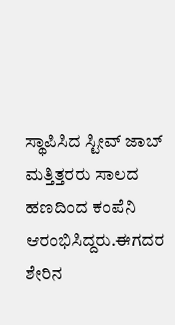ಸ್ಥಾಪಿಸಿದ ಸ್ಟೀವ್ ಜಾಬ್ ಮತ್ತಿತ್ತರರು ಸಾಲದ ಹಣದಿಂದ ಕಂಪೆನಿ ಆರಂಭಿಸಿದ್ದರು.ಈಗದರ ಶೇರಿನ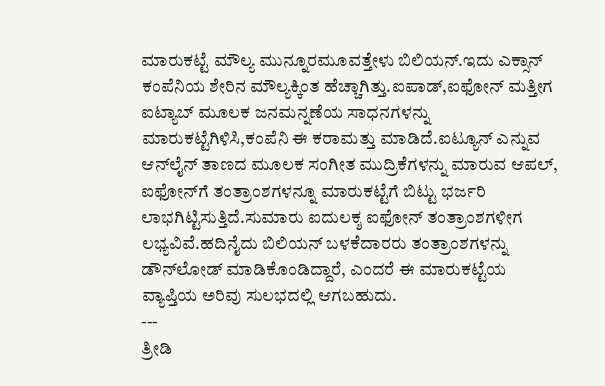ಮಾರುಕಟ್ಟೆ ಮೌಲ್ಯ ಮುನ್ನೂರಮೂವತ್ತೇಳು ಬಿಲಿಯನ್.ಇದು ಎಕ್ಸಾನ್ ಕಂಪೆನಿಯ ಶೇರಿನ ಮೌಲ್ಯಕ್ಕಿಂತ ಹೆಚ್ಚಾಗಿತ್ತು.ಐಪಾಡ್,ಐಫೋನ್ ಮತ್ತೀಗ ಐಟ್ಯಾಬ್ ಮೂಲಕ ಜನಮನ್ನಣೆಯ ಸಾಧನಗಳನ್ನು ಮಾರುಕಟ್ಟೆಗಿಳಿಸಿ,ಕಂಪೆನಿ ಈ ಕರಾಮತ್ತು ಮಾಡಿದೆ.ಐಟ್ಯೂನ್ ಎನ್ನುವ ಆನ್‌ಲೈನ್ ತಾಣದ ಮೂಲಕ ಸಂಗೀತ ಮುದ್ರಿಕೆಗಳನ್ನು ಮಾರುವ ಆಪಲ್, ಐಫೋನ್‌ಗೆ ತಂತ್ರಾಂಶಗಳನ್ನೂ ಮಾರುಕಟ್ಟೆಗೆ ಬಿಟ್ಟು ಭರ್ಜರಿ ಲಾಭಗಿಟ್ಟಿಸುತ್ತಿದೆ.ಸುಮಾರು ಐದುಲಕ್ಶ ಐಫೋನ್ ತಂತ್ರಾಂಶಗಳೀಗ ಲಭ್ಯವಿವೆ.ಹದಿನೈದು ಬಿಲಿಯನ್ ಬಳಕೆದಾರರು ತಂತ್ರಾಂಶಗಳನ್ನು ಡೌನ್‌ಲೋಡ್ ಮಾಡಿಕೊಂಡಿದ್ದಾರೆ, ಎಂದರೆ ಈ ಮಾರುಕಟ್ಟೆಯ ವ್ಯಾಪ್ತಿಯ ಅರಿವು ಸುಲಭದಲ್ಲಿ ಆಗಬಹುದು.
---
ತ್ರೀಡಿ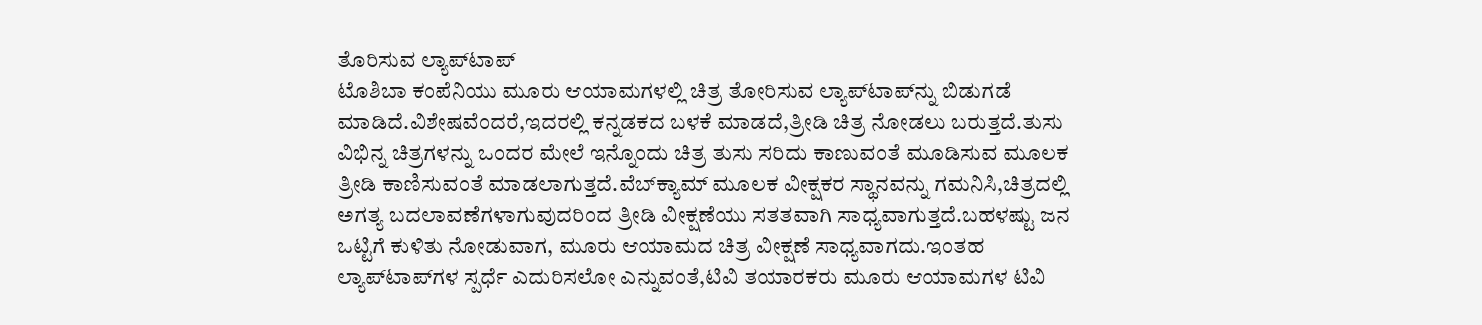ತೊರಿಸುವ ಲ್ಯಾಪ್‌ಟಾಪ್
ಟೊಶಿಬಾ ಕಂಪೆನಿಯು ಮೂರು ಆಯಾಮಗಳಲ್ಲಿ ಚಿತ್ರ ತೋರಿಸುವ ಲ್ಯಾಪ್‌ಟಾಪ್‌ನ್ನು ಬಿಡುಗಡೆ ಮಾಡಿದೆ.ವಿಶೇಷವೆಂದರೆ,ಇದರಲ್ಲಿ ಕನ್ನಡಕದ ಬಳಕೆ ಮಾಡದೆ,ತ್ರೀಡಿ ಚಿತ್ರ ನೋಡಲು ಬರುತ್ತದೆ.ತುಸು ವಿಭಿನ್ನ ಚಿತ್ರಗಳನ್ನು ಒಂದರ ಮೇಲೆ ಇನ್ನೊಂದು ಚಿತ್ರ ತುಸು ಸರಿದು ಕಾಣುವಂತೆ ಮೂಡಿಸುವ ಮೂಲಕ ತ್ರೀಡಿ ಕಾಣಿಸುವಂತೆ ಮಾಡಲಾಗುತ್ತದೆ.ವೆಬ್‍ಕ್ಯಾಮ್ ‍ಮೂಲಕ ವೀಕ್ಷಕರ ಸ್ಥಾನವನ್ನು ಗಮನಿಸಿ,ಚಿತ್ರದಲ್ಲಿ ಅಗತ್ಯ ಬದಲಾವಣೆಗಳಾಗುವುದರಿಂದ ತ್ರೀಡಿ ವೀಕ್ಷಣೆಯು ಸತತವಾಗಿ ಸಾಧ್ಯವಾಗುತ್ತದೆ.ಬಹಳಷ್ಟು ಜನ ಒಟ್ಟಿಗೆ ಕುಳಿತು ನೋಡುವಾಗ, ಮೂರು ಆಯಾಮದ ಚಿತ್ರ ವೀಕ್ಷಣೆ ಸಾಧ್ಯವಾಗದು.ಇಂತಹ ಲ್ಯಾಪ್‌ಟಾಪ್‌ಗಳ ಸ್ಪರ್ಧೆ ಎದುರಿಸಲೋ ಎನ್ನುವಂತೆ,ಟಿವಿ ತಯಾರಕರು ಮೂರು ಆಯಾಮಗಳ ಟಿವಿ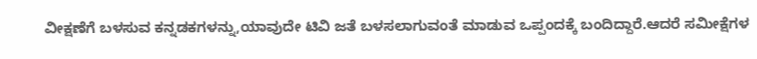ವೀಕ್ಷಣೆಗೆ ಬಳಸುವ ಕನ್ನಡಕಗಳನ್ನು,ಯಾವುದೇ ಟಿವಿ ಜತೆ ಬಳಸಲಾಗುವಂತೆ ಮಾಡುವ ಒಪ್ಪಂದಕ್ಕೆ ಬಂದಿದ್ದಾರೆ.ಆದರೆ ಸಮೀಕ್ಷೆಗಳ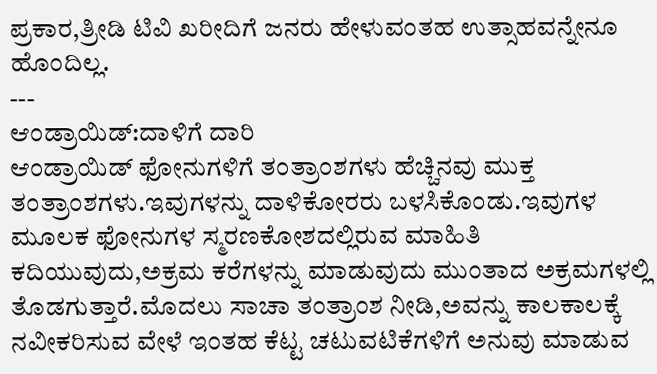ಪ್ರಕಾರ,ತ್ರೀಡಿ ಟಿವಿ ಖರೀದಿಗೆ ಜನರು ಹೇಳುವಂತಹ ಉತ್ಸಾಹವನ್ನೇನೂ ಹೊಂದಿಲ್ಲ.
---
ಆಂಡ್ರಾಯಿಡ್:ದಾಳಿಗೆ ದಾರಿ
ಆಂಡ್ರಾಯಿಡ್ ಫೋನುಗಳಿಗೆ ತಂತ್ರಾಂಶಗಳು ಹೆಚ್ಚಿನವು ಮುಕ್ತ ತಂತ್ರಾಂಶಗಳು.ಇವುಗಳನ್ನು ದಾಳಿಕೋರರು ಬಳಸಿಕೊಂಡು.ಇವುಗಳ ಮೂಲಕ ಫೋನುಗಳ ಸ್ಮರಣಕೋಶದಲ್ಲಿರುವ ಮಾಹಿತಿ ಕದಿಯುವುದು,ಅಕ್ರಮ ಕರೆಗಳನ್ನು ಮಾಡುವುದು ಮುಂತಾದ ಅಕ್ರಮಗಳಲ್ಲಿ ತೊಡಗುತ್ತಾರೆ.ಮೊದಲು ಸಾಚಾ ತಂತ್ರಾಂಶ ನೀಡಿ,ಅವನ್ನು ಕಾಲಕಾಲಕ್ಕೆ ನವೀಕರಿಸುವ ವೇಳೆ ಇಂತಹ ಕೆಟ್ಟ ಚಟುವಟಿಕೆಗಳಿಗೆ ಅನುವು ಮಾಡುವ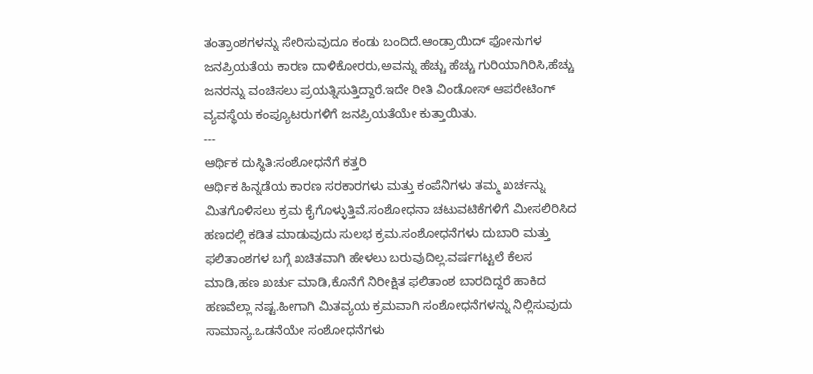ತಂತ್ರಾಂಶಗಳನ್ನು ಸೇರಿಸುವುದೂ ಕಂಡು ಬಂದಿದೆ.ಆಂಡ್ರಾಯಿದ್ ಫೋನುಗಳ ಜನಪ್ರಿಯತೆಯ ಕಾರಣ ದಾಳಿಕೋರರು,ಅವನ್ನು ಹೆಚ್ಚು ಹೆಚ್ಚು ಗುರಿಯಾಗಿರಿಸಿ,ಹೆಚ್ಚು ಜನರನ್ನು ವಂಚಿಸಲು ಪ್ರಯತ್ನಿಸುತ್ತಿದ್ದಾರೆ.ಇದೇ ರೀತಿ ವಿಂಡೋಸ್ ಆಪರೇಟಿಂಗ್ ವ್ಯವಸ್ಥೆಯ ಕಂಪ್ಯೂಟರುಗಳಿಗೆ ಜನಪ್ರಿಯತೆಯೇ ಕುತ್ತಾಯಿತು.
---
ಆರ್ಥಿಕ ದುಸ್ಥಿತಿ:ಸಂಶೋಧನೆಗೆ ಕತ್ತರಿ
ಆರ್ಥಿಕ ಹಿನ್ನಡೆಯ ಕಾರಣ ಸರಕಾರಗಳು ಮತ್ತು ಕಂಪೆನಿಗಳು ತಮ್ಮ ಖರ್ಚನ್ನು ಮಿತಗೊಳಿಸಲು ಕ್ರಮ ಕೈಗೊಳ್ಳುತ್ತಿವೆ.ಸಂಶೋಧನಾ ಚಟುವಟಿಕೆಗಳಿಗೆ ಮೀಸಲಿರಿಸಿದ ಹಣದಲ್ಲಿ ಕಡಿತ ಮಾಡುವುದು ಸುಲಭ ಕ್ರಮ.ಸಂಶೋಧನೆಗಳು ದುಬಾರಿ ಮತ್ತು ಫಲಿತಾಂಶಗಳ ಬಗ್ಗೆ ಖಚಿತವಾಗಿ ಹೇಳಲು ಬರುವುದಿಲ್ಲ.ವರ್ಷಗಟ್ಟಲೆ ಕೆಲಸ ಮಾಡಿ,ಹಣ ಖರ್ಚು ಮಾಡಿ,ಕೊನೆಗೆ ನಿರೀಕ್ಷಿತ ಫಲಿತಾಂಶ ಬಾರದಿದ್ದರೆ ಹಾಕಿದ ಹಣವೆಲ್ಲಾ ನಷ್ಟ.ಹೀಗಾಗಿ ಮಿತವ್ಯಯ ಕ್ರಮವಾಗಿ ಸಂಶೋಧನೆಗಳನ್ನು ನಿಲ್ಲಿಸುವುದು ಸಾಮಾನ್ಯ.ಒಡನೆಯೇ ಸಂಶೋಧನೆಗಳು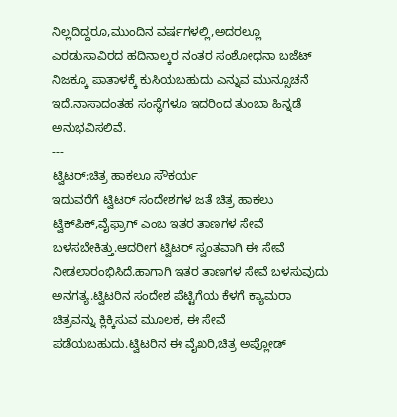ನಿಲ್ಲದಿದ್ದರೂ,ಮುಂದಿನ ವರ್ಷಗಳಲ್ಲಿ,ಅದರಲ್ಲೂ ಎರಡುಸಾವಿರದ ಹದಿನಾಲ್ಕರ ನಂತರ ಸಂಶೋಧನಾ ಬಜೆಟ್ ನಿಜಕ್ಕೂ ಪಾತಾಳಕ್ಕೆ ಕುಸಿಯಬಹುದು ಎನ್ನುವ ಮುನ್ಸೂಚನೆ ಇದೆ.ನಾಸಾದಂತಹ ಸಂಸ್ಥೆಗಳೂ ಇದರಿಂದ ತುಂಬಾ ಹಿನ್ನಡೆ ಅನುಭವಿಸಲಿವೆ.
---
ಟ್ವಿಟರ್:ಚಿತ್ರ ಹಾಕಲೂ ಸೌಕರ್ಯ
ಇದುವರೆಗೆ ಟ್ವಿಟರ್ ಸಂದೇಶಗಳ ಜತೆ ಚಿತ್ರ ಹಾಕಲು ಟ್ವಿಕ್‌ಪಿಕ್,ವೈಫ್ರಾಗ್ ಎಂಬ ಇತರ ತಾಣಗಳ ಸೇವೆ ಬಳಸಬೇಕಿತ್ತು.ಆದರೀಗ ಟ್ವಿಟರ್ ಸ್ವಂತವಾಗಿ ಈ ಸೇವೆ ನೀಡಲಾರಂಭಿಸಿದೆ.ಹಾಗಾಗಿ ಇತರ ತಾಣಗಳ ಸೇವೆ ಬಳಸುವುದು ಅನಗತ್ಯ.ಟ್ವಿಟರಿನ ಸಂದೇಶ ಪೆಟ್ಟಿಗೆಯ ಕೆಳಗೆ ಕ್ಯಾಮರಾ ಚಿತ್ರವನ್ನು ಕ್ಲಿಕ್ಕಿಸುವ ಮೂಲಕ, ಈ ಸೇವೆ ಪಡೆಯಬಹುದು.ಟ್ವಿಟರಿನ ಈ ವೈಖರಿ,ಚಿತ್ರ ಅಪ್ಲೋಡ್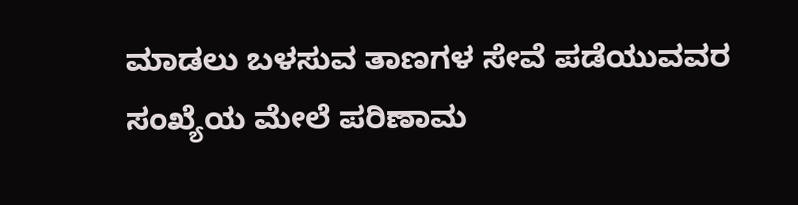ಮಾಡಲು ಬಳಸುವ ತಾಣಗಳ ಸೇವೆ ಪಡೆಯುವವರ ಸಂಖ್ಯೆಯ ಮೇಲೆ ಪರಿಣಾಮ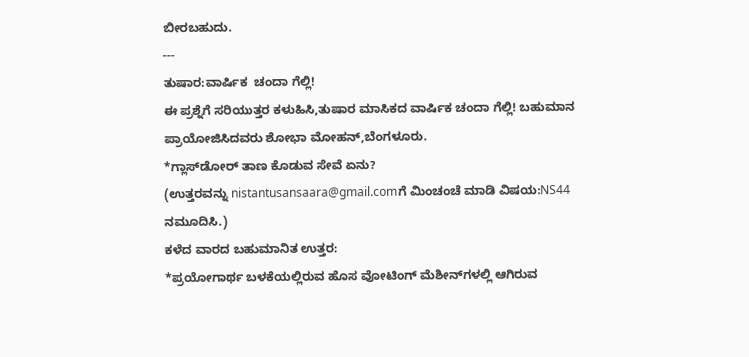ಬೀರಬಹುದು.
---
ತುಷಾರ:ವಾರ್ಷಿಕ  ಚಂದಾ ಗೆಲ್ಲಿ!
ಈ ಪ್ರಶ್ನೆಗೆ ಸರಿಯುತ್ತರ ಕಳುಹಿಸಿ,ತುಷಾರ ಮಾಸಿಕದ ವಾರ್ಷಿಕ ಚಂದಾ ಗೆಲ್ಲಿ! ಬಹುಮಾನ ಪ್ರಾಯೋಜಿಸಿದವರು ಶೋಭಾ ಮೋಹನ್,ಬೆಂಗಳೂರು.
*ಗ್ಲಾಸ್‌ಡೋರ್ ತಾಣ ಕೊಡುವ ಸೇವೆ ಏನು?
(ಉತ್ತರವನ್ನು nistantusansaara@gmail.comಗೆ ಮಿಂಚಂಚೆ ಮಾಡಿ ವಿಷಯ:NS44 ನಮೂದಿಸಿ.)
ಕಳೆದ ವಾರದ ಬಹುಮಾನಿತ ಉತ್ತರ:
*ಪ್ರಯೋಗಾರ್ಥ ಬಳಕೆಯಲ್ಲಿರುವ ಹೊಸ ವೋಟಿಂಗ್ ಮೆಶೀನ್‌ಗಳಲ್ಲಿ ಆಗಿರುವ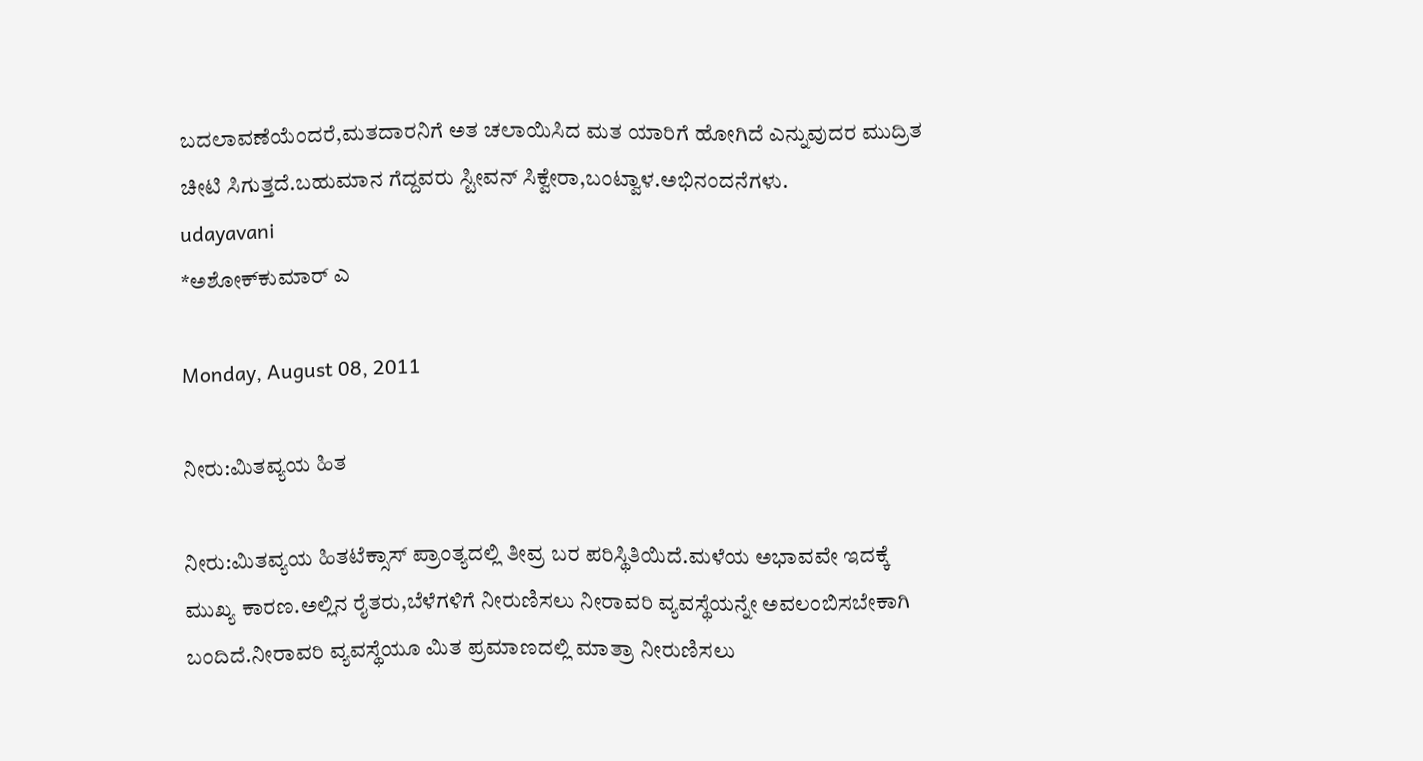ಬದಲಾವಣೆಯೆಂದರೆ,ಮತದಾರನಿಗೆ ಅತ ಚಲಾಯಿಸಿದ ಮತ ಯಾರಿಗೆ ಹೋಗಿದೆ ಎನ್ನುವುದರ ಮುದ್ರಿತ ಚೀಟಿ ಸಿಗುತ್ತದೆ.ಬಹುಮಾನ ಗೆದ್ದವರು ಸ್ಟೀವನ್ ಸಿಕ್ವೇರಾ,ಬಂಟ್ವಾಳ.ಅಭಿನಂದನೆಗಳು.
udayavani
*ಅಶೋಕ್‌ಕುಮಾರ್ ಎ

Monday, August 08, 2011

ನೀರು:ಮಿತವ್ಯಯ ಹಿತ

ನೀರು:ಮಿತವ್ಯಯ ಹಿತಟೆಕ್ಸಾಸ್ ಪ್ರಾಂತ್ಯದಲ್ಲಿ ತೀವ್ರ ಬರ ಪರಿಸ್ಥಿತಿಯಿದೆ.ಮಳೆಯ ಅಭಾವವೇ ಇದಕ್ಕೆ ಮುಖ್ಯ ಕಾರಣ.ಅಲ್ಲಿನ ರೈತರು,ಬೆಳೆಗಳಿಗೆ ನೀರುಣಿಸಲು ನೀರಾವರಿ ವ್ಯವಸ್ಥೆಯನ್ನೇ ಅವಲಂಬಿಸಬೇಕಾಗಿ ಬಂದಿದೆ.ನೀರಾವರಿ ವ್ಯವಸ್ಥೆಯೂ ಮಿತ ಪ್ರಮಾಣದಲ್ಲಿ ಮಾತ್ರಾ ನೀರುಣಿಸಲು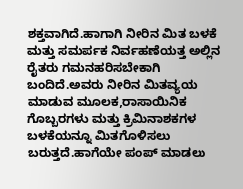ಶಕ್ತವಾಗಿದೆ.ಹಾಗಾಗಿ ನೀರಿನ ಮಿತ ಬಳಕೆ ಮತ್ತು ಸಮರ್ಪಕ ನಿರ್ವಹಣೆಯತ್ತ ಅಲ್ಲಿನ ರೈತರು ಗಮನಹರಿಸಬೇಕಾಗಿ ಬಂದಿದೆ.ಅವರು ನೀರಿನ ಮಿತವ್ಯಯ ಮಾಡುವ ಮೂಲಕ,ರಾಸಾಯಿನಿಕ ಗೊಬ್ಬರಗಳು ಮತ್ತು ಕ್ರಿಮಿನಾಶಕಗಳ ಬಳಕೆಯನ್ನೂ ಮಿತಗೊಳಿಸಲು ಬರುತ್ತದೆ.ಹಾಗೆಯೇ ಪಂಪ್ ಮಾಡಲು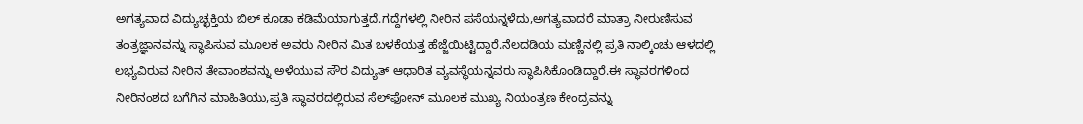ಅಗತ್ಯವಾದ ವಿದ್ಯುಚ್ಛಕ್ತಿಯ ಬಿಲ್ ಕೂಡಾ ಕಡಿಮೆಯಾಗುತ್ತದೆ.ಗದ್ದೆಗಳಲ್ಲಿ ನೀರಿನ ಪಸೆಯನ್ನಳೆದು,ಅಗತ್ಯವಾದರೆ ಮಾತ್ರಾ ನೀರುಣಿಸುವ ತಂತ್ರಜ್ಞಾನವನ್ನು ಸ್ಥಾಪಿಸುವ ಮೂಲಕ ಅವರು ನೀರಿನ ಮಿತ ಬಳಕೆಯತ್ತ ಹೆಜ್ಜೆಯಿಟ್ಟಿದ್ದಾರೆ.ನೆಲದಡಿಯ ಮಣ್ಣಿನಲ್ಲಿ ಪ್ರತಿ ನಾಲ್ಕಿಂಚು ಆಳದಲ್ಲಿ ಲಭ್ಯವಿರುವ ನೀರಿನ ತೇವಾಂಶವನ್ನು ಅಳೆಯುವ ಸೌರ ವಿದ್ಯುತ್ ಆಧಾರಿತ ವ್ಯವಸ್ಥೆಯನ್ನವರು ಸ್ಥಾಪಿಸಿಕೊಂಡಿದ್ದಾರೆ.ಈ ಸ್ಥಾವರಗಳಿಂದ ನೀರಿನಂಶದ ಬಗೆಗಿನ ಮಾಹಿತಿಯು,ಪ್ರತಿ ಸ್ಥಾವರದಲ್ಲಿರುವ ಸೆಲ್‌ಫೋನ್ ಮೂಲಕ ಮುಖ್ಯ ನಿಯಂತ್ರಣ ಕೇಂದ್ರವನ್ನು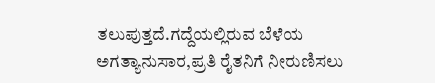ತಲುಪುತ್ತದೆ.ಗದ್ದೆಯಲ್ಲಿರುವ ಬೆಳೆಯ ಅಗತ್ಯಾನುಸಾರ,ಪ್ರತಿ ರೈತನಿಗೆ ನೀರುಣಿಸಲು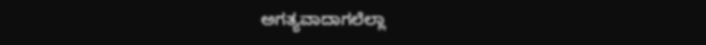ಅಗತ್ಯವಾದಾಗಲೆಲ್ಲಾ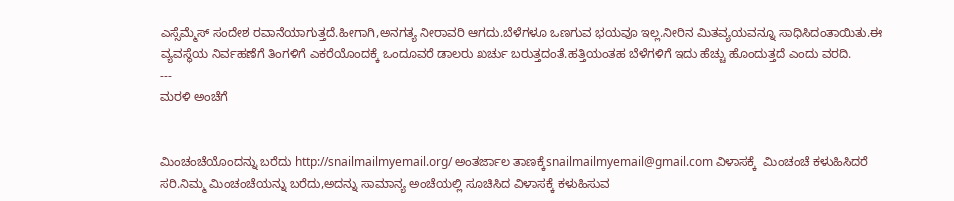ಎಸ್ಸೆಮ್ಮೆಸ್ ಸಂದೇಶ ರವಾನೆಯಾಗುತ್ತದೆ.ಹೀಗಾಗಿ,ಅನಗತ್ಯ ನೀರಾವರಿ ಆಗದು.ಬೆಳೆಗಳೂ ಒಣಗುವ ಭಯವೂ ಇಲ್ಲ.ನೀರಿನ ಮಿತವ್ಯಯವನ್ನೂ ಸಾಧಿಸಿದಂತಾಯಿತು.ಈ ವ್ಯವಸ್ಥೆಯ ನಿರ್ವಹಣೆಗೆ ತಿಂಗಳಿಗೆ ಎಕರೆಯೊಂದಕ್ಕೆ ಒಂದೂವರೆ ಡಾಲರು ಖರ್ಚು ಬರುತ್ತದಂತೆ.ಹತ್ತಿಯಂತಹ ಬೆಳೆಗಳಿಗೆ ಇದು ಹೆಚ್ಚು ಹೊಂದುತ್ತದೆ ಎಂದು ವರದಿ.
---
ಮರಳಿ ಅಂಚೆಗೆ


ಮಿಂಚಂಚೆಯೊಂದನ್ನು ಬರೆದು http://snailmailmyemail.org/ ಅಂತರ್ಜಾಲ ತಾಣಕ್ಕೆsnailmailmyemail@gmail.com ವಿಳಾಸಕ್ಕೆ  ಮಿಂಚಂಚೆ ಕಳುಹಿಸಿದರೆ ಸರಿ.ನಿಮ್ಮ ಮಿಂಚಂಚೆಯನ್ನು ಬರೆದು,ಅದನ್ನು ಸಾಮಾನ್ಯ ಅಂಚೆಯಲ್ಲಿ ಸೂಚಿಸಿದ ವಿಳಾಸಕ್ಕೆ ಕಳುಹಿಸುವ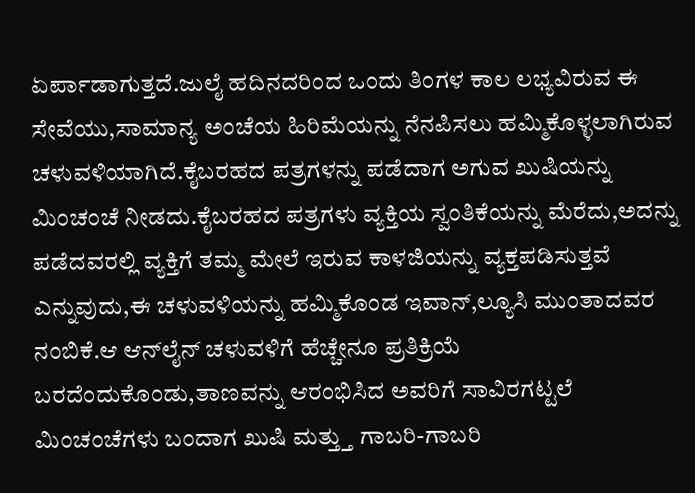ಏರ್ಪಾಡಾಗುತ್ತದೆ.ಜುಲೈ ಹದಿನದರಿಂದ ಒಂದು ತಿಂಗಳ ಕಾಲ ಲಭ್ಯವಿರುವ ಈ ಸೇವೆಯು,ಸಾಮಾನ್ಯ ಅಂಚೆಯ ಹಿರಿಮೆಯನ್ನು ನೆನಪಿಸಲು ಹಮ್ಮಿಕೊಳ್ಳಲಾಗಿರುವ ಚಳುವಳಿಯಾಗಿದೆ.ಕೈಬರಹದ ಪತ್ರಗಳನ್ನು ಪಡೆದಾಗ ಅಗುವ ಖುಷಿಯನ್ನು ಮಿಂಚಂಚೆ ನೀಡದು.ಕೈಬರಹದ ಪತ್ರಗಳು ವ್ಯಕ್ತಿಯ ಸ್ವಂತಿಕೆಯನ್ನು ಮೆರೆದು,ಅದನ್ನು ಪಡೆದವರಲ್ಲಿ ವ್ಯಕ್ತಿಗೆ ತಮ್ಮ ಮೇಲೆ ಇರುವ ಕಾಳಜಿಯನ್ನು ವ್ಯಕ್ತಪಡಿಸುತ್ತವೆ ಎನ್ನುವುದು,ಈ ಚಳುವಳಿಯನ್ನು ಹಮ್ಮಿಕೊಂಡ ಇವಾನ್,ಲ್ಯೂಸಿ ಮುಂತಾದವರ ನಂಬಿಕೆ.ಆ ಆನ್‌ಲೈನ್ ಚಳುವಳಿಗೆ ಹೆಚ್ಚೇನೂ ಪ್ರತಿಕ್ರಿಯೆ ಬರದೆಂದುಕೊಂಡು,ತಾಣವನ್ನು ಆರಂಭಿಸಿದ ಅವರಿಗೆ ಸಾವಿರಗಟ್ಟಲೆ ಮಿಂಚಂಚೆಗಳು ಬಂದಾಗ ಖುಷಿ ಮತ್ತ್ತು ಗಾಬರಿ-ಗಾಬರಿ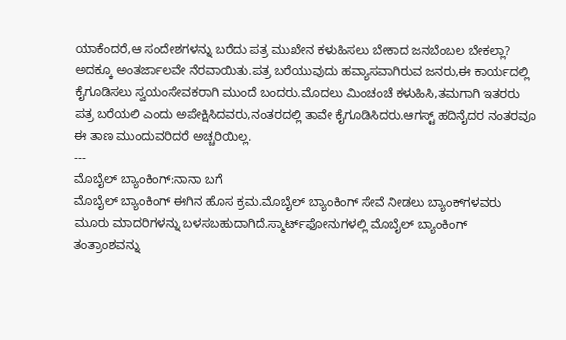ಯಾಕೆಂದರೆ,ಆ ಸಂದೇಶಗಳನ್ನು ಬರೆದು ಪತ್ರ ಮುಖೇನ ಕಳುಹಿಸಲು ಬೇಕಾದ ಜನಬೆಂಬಲ ಬೇಕಲ್ಲಾ? ಅದಕ್ಕೂ ಅಂತರ್ಜಾಲವೇ ನೆರವಾಯಿತು.ಪತ್ರ ಬರೆಯುವುದು ಹವ್ಯಾಸವಾಗಿರುವ ಜನರು,ಈ ಕಾರ್ಯದಲ್ಲಿ ಕೈಗೂಡಿಸಲು ಸ್ವಯಂಸೇವಕರಾಗಿ ಮುಂದೆ ಬಂದರು.ಮೊದಲು ಮಿಂಚಂಚೆ ಕಳುಹಿಸಿ,ತಮಗಾಗಿ ಇತರರು ಪತ್ರ ಬರೆಯಲಿ ಎಂದು ಅಪೇಕ್ಷಿಸಿದವರು,ನಂತರದಲ್ಲಿ ತಾವೇ ಕೈಗೂಡಿಸಿದರು.ಆಗಸ್ಟ್ ಹದಿನೈದರ ನಂತರವೂ ಈ ತಾಣ ಮುಂದುವರಿದರೆ ಅಚ್ಚರಿಯಿಲ್ಲ.
---
ಮೊಬೈಲ್ ಬ್ಯಾಂಕಿಂಗ್:ನಾನಾ ಬಗೆ
ಮೊಬೈಲ್ ಬ್ಯಾಂಕಿಂಗ್ ಈಗಿನ ಹೊಸ ಕ್ರಮ.ಮೊಬೈಲ್ ಬ್ಯಾಂಕಿಂಗ್ ಸೇವೆ ನೀಡಲು ಬ್ಯಾಂಕ್‌ಗಳವರು ಮೂರು ಮಾದರಿಗಳನ್ನು ಬಳಸಬಹುದಾಗಿದೆ.ಸ್ಮಾರ್ಟ್‌ಫೋನುಗಳಲ್ಲಿ ಮೊಬೈಲ್ ಬ್ಯಾಂಕಿಂಗ್ ತಂತ್ರಾಂಶವನ್ನು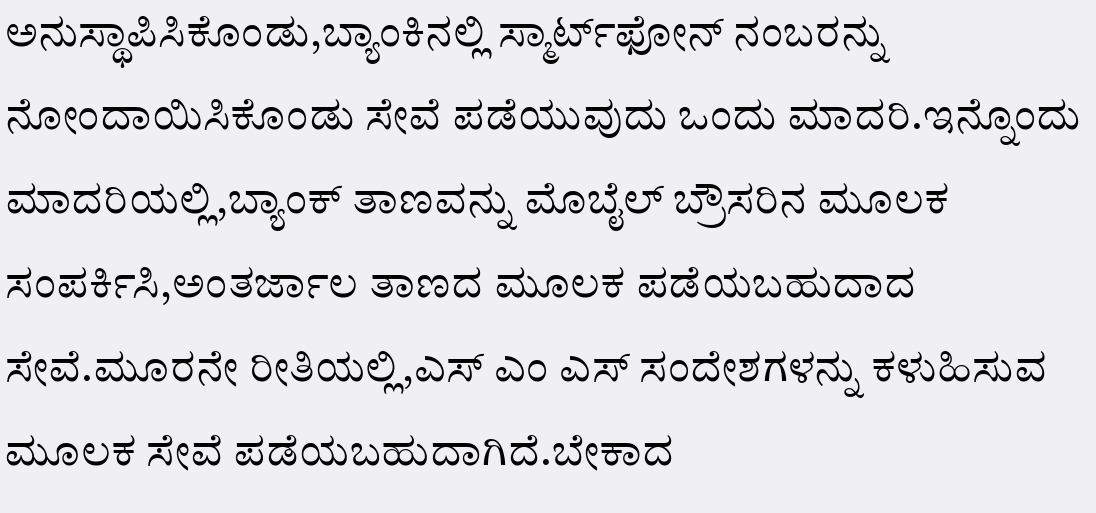ಅನುಸ್ಥಾಪಿಸಿಕೊಂಡು,ಬ್ಯಾಂಕಿನಲ್ಲಿ ಸ್ಮಾರ್ಟ್‌ಫೋನ್ ನಂಬರನ್ನು ನೋಂದಾಯಿಸಿಕೊಂಡು ಸೇವೆ ಪಡೆಯುವುದು ಒಂದು ಮಾದರಿ.ಇನ್ನೊಂದು ಮಾದರಿಯಲ್ಲಿ,ಬ್ಯಾಂಕ್ ತಾಣವನ್ನು ಮೊಬೈಲ್ ಬ್ರೌಸರಿನ ಮೂಲಕ ಸಂಪರ್ಕಿಸಿ,ಅಂತರ್ಜಾಲ ತಾಣದ ಮೂಲಕ ಪಡೆಯಬಹುದಾದ ಸೇವೆ.ಮೂರನೇ ರೀತಿಯಲ್ಲಿ,ಎಸ್ ಎಂ ಎಸ್ ಸಂದೇಶಗಳನ್ನು ಕಳುಹಿಸುವ ಮೂಲಕ ಸೇವೆ ಪಡೆಯಬಹುದಾಗಿದೆ.ಬೇಕಾದ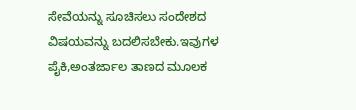ಸೇವೆಯನ್ನು ಸೂಚಿಸಲು ಸಂದೇಶದ ವಿಷಯವನ್ನು ಬದಲಿಸಬೇಕು.ಇವುಗಳ ಪೈಕಿ,ಅಂತರ್ಜಾಲ ತಾಣದ ಮೂಲಕ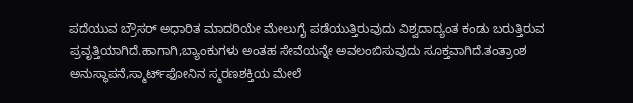ಪದೆಯುವ ಬ್ರೌಸರ್ ಅಧಾರಿತ ಮಾದರಿಯೇ ಮೇಲುಗೈ ಪಡೆಯುತ್ತಿರುವುದು ವಿಶ್ವದಾದ್ಯಂತ ಕಂಡು ಬರುತ್ತಿರುವ ಪ್ರವೃತ್ತಿಯಾಗಿದೆ.ಹಾಗಾಗಿ,ಬ್ಯಾಂಕುಗಳು ಅಂತಹ ಸೇವೆಯನ್ನೇ ಅವಲಂಬಿಸುವುದು ಸೂಕ್ತವಾಗಿದೆ.ತಂತ್ರಾಂಶ ಅನುಸ್ಥಾಪನೆ,ಸ್ಮಾರ್ಟ್‌ಫೋನಿನ ಸ್ಮರಣಶಕ್ತಿಯ ಮೇಲೆ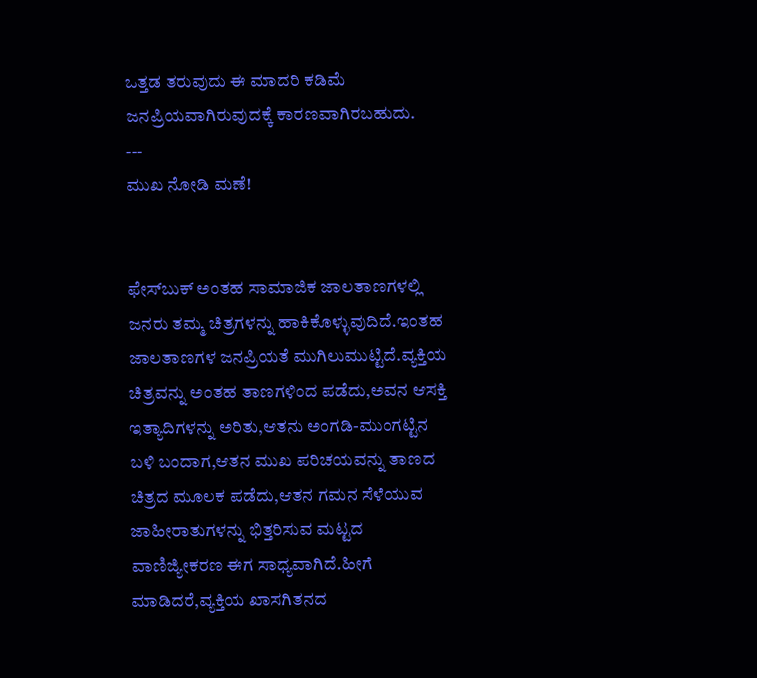ಒತ್ತಡ ತರುವುದು ಈ ಮಾದರಿ ಕಡಿಮೆ ಜನಪ್ರಿಯವಾಗಿರುವುದಕ್ಕೆ ಕಾರಣವಾಗಿರಬಹುದು.
---
ಮುಖ ನೋಡಿ ಮಣೆ!


ಫೇಸ್‌ಬುಕ್ ಅಂತಹ ಸಾಮಾಜಿಕ ಜಾಲತಾಣಗಳಲ್ಲಿ ಜನರು ತಮ್ಮ ಚಿತ್ರಗಳನ್ನು ಹಾಕಿಕೊಳ್ಳುವುದಿದೆ.ಇಂತಹ ಜಾಲತಾಣಗಳ ಜನಪ್ರಿಯತೆ ಮುಗಿಲುಮುಟ್ಟಿದೆ.ವ್ಯಕ್ತಿಯ ಚಿತ್ರವನ್ನು ಅಂತಹ ತಾಣಗಳಿಂದ ಪಡೆದು,ಅವನ ಆಸಕ್ತಿ ಇತ್ಯಾದಿಗಳನ್ನು ಅರಿತು,ಆತನು ಅಂಗಡಿ-ಮುಂಗಟ್ಟಿನ ಬಳಿ ಬಂದಾಗ,ಆತನ ಮುಖ ಪರಿಚಯವನ್ನು ತಾಣದ ಚಿತ್ರದ ಮೂಲಕ ಪಡೆದು,ಆತನ ಗಮನ ಸೆಳೆಯುವ ಜಾಹೀರಾತುಗಳನ್ನು ಭಿತ್ತರಿಸುವ ಮಟ್ಟದ ವಾಣಿಜ್ಯೀಕರಣ ಈಗ ಸಾಧ್ಯವಾಗಿದೆ.ಹೀಗೆ ಮಾಡಿದರೆ,ವ್ಯಕ್ತಿಯ ಖಾಸಗಿತನದ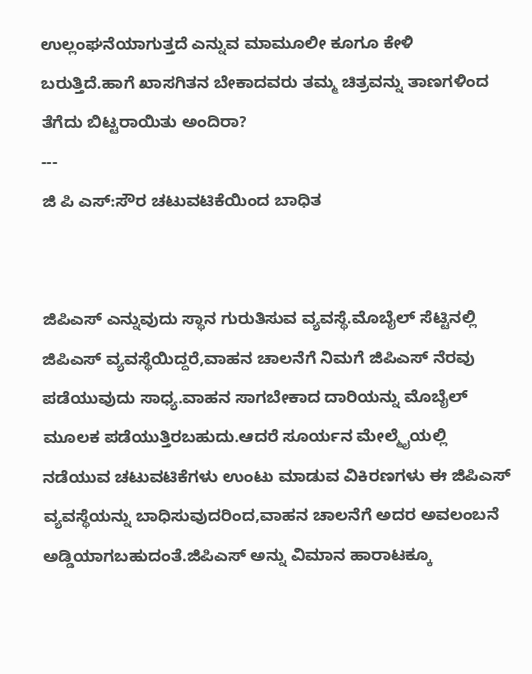ಉಲ್ಲಂಘನೆಯಾಗುತ್ತದೆ ಎನ್ನುವ ಮಾಮೂಲೀ ಕೂಗೂ ಕೇಳಿ ಬರುತ್ತಿದೆ.ಹಾಗೆ ಖಾಸಗಿತನ ಬೇಕಾದವರು ತಮ್ಮ ಚಿತ್ರವನ್ನು ತಾಣಗಳಿಂದ ತೆಗೆದು ಬಿಟ್ಟರಾಯಿತು ಅಂದಿರಾ?
---
ಜಿ ಪಿ ಎಸ್:ಸೌರ ಚಟುವಟಿಕೆಯಿಂದ ಬಾಧಿತ


ಜಿಪಿಎಸ್ ಎನ್ನುವುದು ಸ್ಥಾನ ಗುರುತಿಸುವ ವ್ಯವಸ್ಥೆ.ಮೊಬೈಲ್ ಸೆಟ್ಟಿನಲ್ಲಿ ಜಿಪಿಎಸ್ ವ್ಯವಸ್ಥೆಯಿದ್ದರೆ,ವಾಹನ ಚಾಲನೆಗೆ ನಿಮಗೆ ಜಿಪಿಎಸ್ ನೆರವು ಪಡೆಯುವುದು ಸಾಧ್ಯ.ವಾಹನ ಸಾಗಬೇಕಾದ ದಾರಿಯನ್ನು ಮೊಬೈಲ್ ಮೂಲಕ ಪಡೆಯುತ್ತಿರಬಹುದು.ಆದರೆ ಸೂರ್ಯನ ಮೇಲ್ಮೈಯಲ್ಲಿ ನಡೆಯುವ ಚಟುವಟಿಕೆಗಳು ಉಂಟು ಮಾಡುವ ವಿಕಿರಣಗಳು ಈ ಜಿಪಿಎಸ್ ವ್ಯವಸ್ಥೆಯನ್ನು ಬಾಧಿಸುವುದರಿಂದ,ವಾಹನ ಚಾಲನೆಗೆ ಅದರ ಅವಲಂಬನೆ ಅಡ್ಡಿಯಾಗಬಹುದಂತೆ.ಜಿಪಿಎಸ್ ಅನ್ನು ವಿಮಾನ ಹಾರಾಟಕ್ಕೂ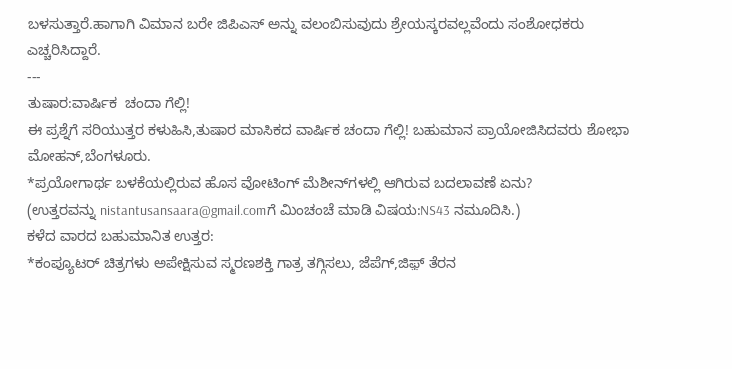ಬಳಸುತ್ತಾರೆ.ಹಾಗಾಗಿ ವಿಮಾನ ಬರೇ ಜಿಪಿಎಸ್ ಅನ್ನು ವಲಂಬಿಸುವುದು ಶ್ರೇಯಸ್ಕರವಲ್ಲವೆಂದು ಸಂಶೋಧಕರು ಎಚ್ಚರಿಸಿದ್ದಾರೆ.
---
ತುಷಾರ:ವಾರ್ಷಿಕ  ಚಂದಾ ಗೆಲ್ಲಿ!
ಈ ಪ್ರಶ್ನೆಗೆ ಸರಿಯುತ್ತರ ಕಳುಹಿಸಿ,ತುಷಾರ ಮಾಸಿಕದ ವಾರ್ಷಿಕ ಚಂದಾ ಗೆಲ್ಲಿ! ಬಹುಮಾನ ಪ್ರಾಯೋಜಿಸಿದವರು ಶೋಭಾ ಮೋಹನ್,ಬೆಂಗಳೂರು.
*ಪ್ರಯೋಗಾರ್ಥ ಬಳಕೆಯಲ್ಲಿರುವ ಹೊಸ ವೋಟಿಂಗ್ ಮೆಶೀನ್‌ಗಳಲ್ಲಿ ಆಗಿರುವ ಬದಲಾವಣೆ ಏನು?
(ಉತ್ತರವನ್ನು nistantusansaara@gmail.comಗೆ ಮಿಂಚಂಚೆ ಮಾಡಿ ವಿಷಯ:NS43 ನಮೂದಿಸಿ.)
ಕಳೆದ ವಾರದ ಬಹುಮಾನಿತ ಉತ್ತರ:
*ಕಂಪ್ಯೂಟರ್ ಚಿತ್ರಗಳು ಅಪೇಕ್ಷಿಸುವ ಸ್ಮರಣಶಕ್ತಿ ಗಾತ್ರ ತಗ್ಗಿಸಲು, ಜೆಪೆಗ್,ಜಿಫ಼್ ತೆರನ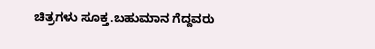ಚಿತ್ರಗಳು ಸೂಕ್ತ.ಬಹುಮಾನ ಗೆದ್ದವರು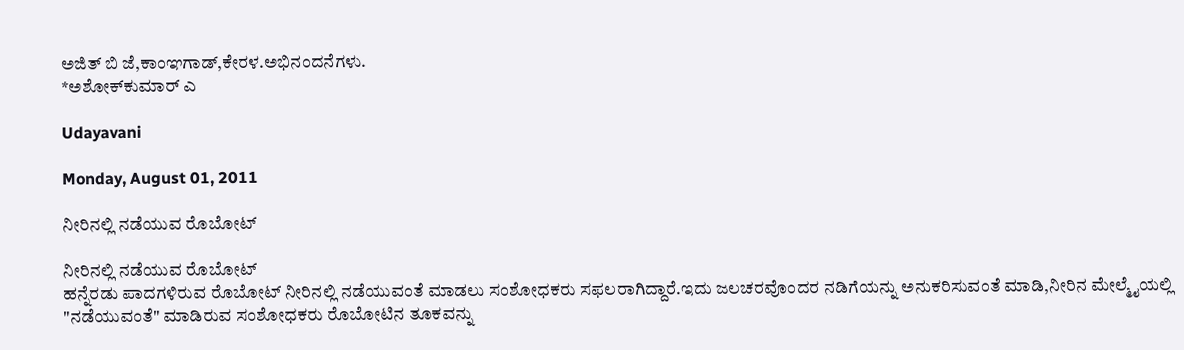ಅಜಿತ್ ಬಿ ಜೆ,ಕಾಂಞಗಾಡ್,ಕೇರಳ.ಅಭಿನಂದನೆಗಳು.
*ಅಶೋಕ್‌ಕುಮಾರ್ ಎ

Udayavani

Monday, August 01, 2011

ನೀರಿನಲ್ಲಿ ನಡೆಯುವ ರೊಬೋಟ್

ನೀರಿನಲ್ಲಿ ನಡೆಯುವ ರೊಬೋಟ್
ಹನ್ನೆರಡು ಪಾದಗಳಿರುವ ರೊಬೋಟ್ ನೀರಿನಲ್ಲಿ ನಡೆಯುವಂತೆ ಮಾಡಲು ಸಂಶೋಧಕರು ಸಫಲರಾಗಿದ್ದಾರೆ.ಇದು ಜಲಚರವೊಂದರ ನಡಿಗೆಯನ್ನು ಅನುಕರಿಸುವಂತೆ ಮಾಡಿ,ನೀರಿನ ಮೇಲ್ಮೈಯಲ್ಲಿ "ನಡೆಯುವಂತೆ" ಮಾಡಿರುವ ಸಂಶೋಧಕರು ರೊಬೋಟಿನ ತೂಕವನ್ನು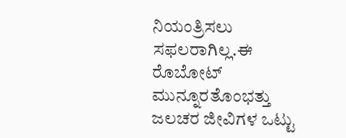ನಿಯಂತ್ರಿಸಲು ಸಫಲರಾಗಿಲ್ಲ.ಈ ರೊಬೋಟ್ ಮುನ್ನೂರತೊಂಭತ್ತು ಜಲಚರ ಜೀವಿಗಳ ಒಟ್ಟು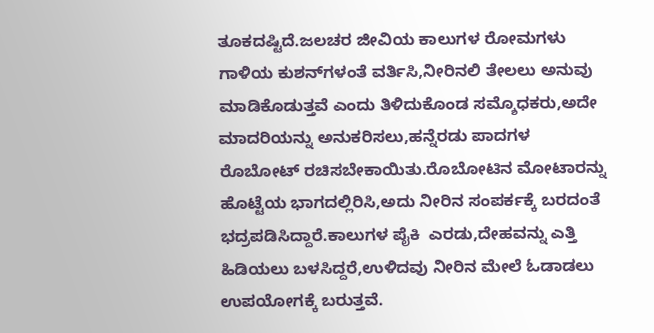ತೂಕದಷ್ಟಿದೆ.ಜಲಚರ ಜೀವಿಯ ಕಾಲುಗಳ ರೋಮಗಳು ಗಾಳಿಯ ಕುಶನ್‌ಗಳಂತೆ ವರ್ತಿಸಿ,ನೀರಿನಲಿ ತೇಲಲು ಅನುವು ಮಾಡಿಕೊಡುತ್ತವೆ ಎಂದು ತಿಳಿದುಕೊಂಡ ಸಮ್ಶೊಧಕರು,ಅದೇ ಮಾದರಿಯನ್ನು ಅನುಕರಿಸಲು,ಹನ್ನೆರಡು ಪಾದಗಳ ರೊಬೋಟ್ ರಚಿಸಬೇಕಾಯಿತು.ರೊಬೋಟಿನ ಮೋಟಾರನ್ನು ಹೊಟ್ಟೆಯ ಭಾಗದಲ್ಲಿರಿಸಿ,ಅದು ನೀರಿನ ಸಂಪರ್ಕಕ್ಕೆ ಬರದಂತೆ ಭದ್ರಪಡಿಸಿದ್ದಾರೆ.ಕಾಲುಗಳ ಪೈಕಿ  ಎರಡು,ದೇಹವನ್ನು ಎತ್ತಿ ಹಿಡಿಯಲು ಬಳಸಿದ್ದರೆ,ಉಳಿದವು ನೀರಿನ ಮೇಲೆ ಓಡಾಡಲು ಉಪಯೋಗಕ್ಕೆ ಬರುತ್ತವೆ.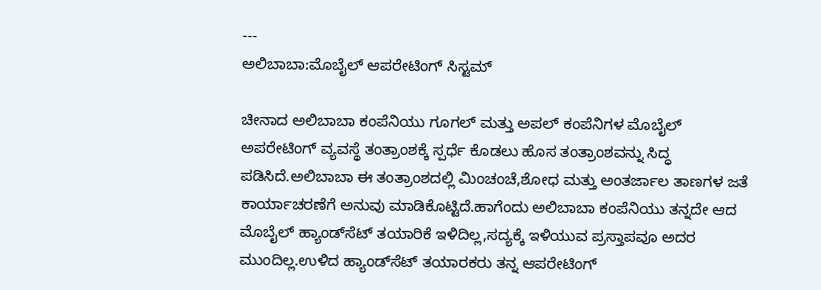---
ಅಲಿಬಾಬಾ:ಮೊಬೈಲ್ ಆಪರೇಟಿಂಗ್ ಸಿಸ್ಟಮ್

ಚೀನಾದ ಅಲಿಬಾಬಾ ಕಂಪೆನಿಯು ಗೂಗಲ್ ಮತ್ತು ಅಪಲ್ ಕಂಪೆನಿಗಳ ಮೊಬೈಲ್ ಅಪರೇಟಿಂಗ್ ವ್ಯವಸ್ಥೆ ತಂತ್ರಾಂಶಕ್ಕೆ ಸ್ಪರ್ಧೆ ಕೊಡಲು ಹೊಸ ತಂತ್ರಾಂಶವನ್ನು ಸಿದ್ಧ ಪಡಿಸಿದೆ.ಅಲಿಬಾಬಾ ಈ ತಂತ್ರಾಂಶದಲ್ಲಿ ಮಿಂಚಂಚೆ,ಶೋಧ ಮತ್ತು ಅಂತರ್ಜಾಲ ತಾಣಗಳ ಜತೆ ಕಾರ್ಯಾಚರಣೆಗೆ ಅನುವು ಮಾಡಿಕೊಟ್ಟಿದೆ.ಹಾಗೆಂದು ಅಲಿಬಾಬಾ ಕಂಪೆನಿಯು ತನ್ನದೇ ಆದ ಮೊಬೈಲ್ ಹ್ಯಾಂಡ್‌ಸೆಟ್ ತಯಾರಿಕೆ ಇಳಿದಿಲ್ಲ,ಸದ್ಯಕ್ಕೆ ಇಳಿಯುವ ಪ್ರಸ್ತಾಪವೂ ಅದರ ಮುಂದಿಲ್ಲ.ಉಳಿದ ಹ್ಯಾಂಡ್‍ಸೆಟ್ ತಯಾರಕರು ತನ್ನ ಆಪರೇಟಿಂಗ್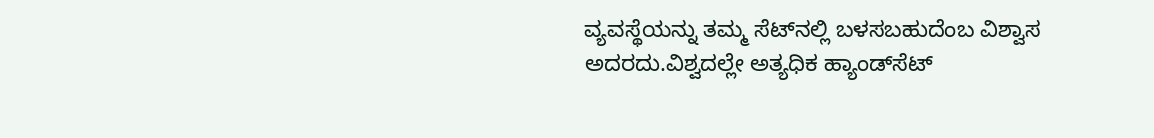ವ್ಯವಸ್ಥೆಯನ್ನು ತಮ್ಮ ಸೆಟ್‌ನಲ್ಲಿ ಬಳಸಬಹುದೆಂಬ ವಿಶ್ವಾಸ ಅದರದು.ವಿಶ್ವದಲ್ಲೇ ಅತ್ಯಧಿಕ ಹ್ಯಾಂಡ್‌ಸೆಟ್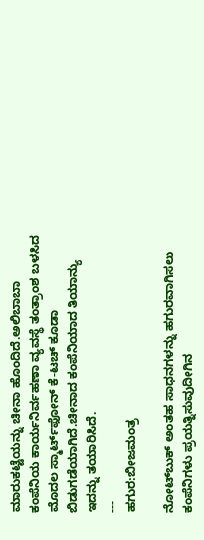ಮಾರುಕಟ್ಟೆಯನ್ನು ಚೀನಾ ಹೊಂದಿದೆ.ಅಲಿಬಾಬಾ ಕಂಪೆನಿಯ ಕಾರ್ಯನಿರ್ವಹಣಾ ವ್ಯವಸ್ಥೆ ತಂತ್ರಾಂಶ ಬಳಸಿದ ಮೊದಲ ಸ್ಮಾರ್ಟ್‌ಫೋನ್ ಕೆ-ಟಚ್ ಕೂಡಾ ಬಿಡುಗಡೆಯಾಗಿದೆ.ಚೀನಾದ ಕಂಪೆನಿಯಾದ ತಿಯಾನ್ಯು ಇದನ್ನು ತಯಾರಿಸಿದೆ.
---
ಹಗುರ:ಬೀಜಮಂತ್ರ

ನೋಟ್‌ಬುಕ್ ಅಂತಹ ಸಾಧನಗಳನ್ನು ಹಗುರವಾಗಿಸಲು ಕಂಪೆನಿಗಳು ಪ್ರಯತ್ನಿಸುವುದೀಗಿನ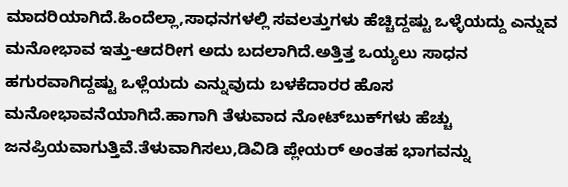ಮಾದರಿಯಾಗಿದೆ.ಹಿಂದೆಲ್ಲಾ,ಸಾಧನಗಳಲ್ಲಿ ಸವಲತ್ತುಗಳು ಹೆಚ್ಚಿದ್ದಷ್ಟು ಒಳ್ಳೆಯದ್ದು ಎನ್ನುವ ಮನೋಭಾವ ಇತ್ತು-ಆದರೀಗ ಅದು ಬದಲಾಗಿದೆ.ಅತ್ತಿತ್ತ ಒಯ್ಯಲು ಸಾಧನ ಹಗುರವಾಗಿದ್ದಷ್ಟು ಒಳ್ಲೆಯದು ಎನ್ನುವುದು ಬಳಕೆದಾರರ ಹೊಸ ಮನೋಭಾವನೆಯಾಗಿದೆ.ಹಾಗಾಗಿ ತೆಳುವಾದ ನೋಟ್‌ಬುಕ್‌ಗಳು ಹೆಚ್ಚು ಜನಪ್ರಿಯವಾಗುತ್ತಿವೆ.ತೆಳುವಾಗಿಸಲು,ಡಿವಿಡಿ ಪ್ಲೇಯರ್ ಅಂತಹ ಭಾಗವನ್ನು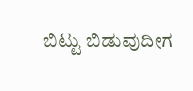ಬಿಟ್ಟು ಬಿಡುವುದೀಗ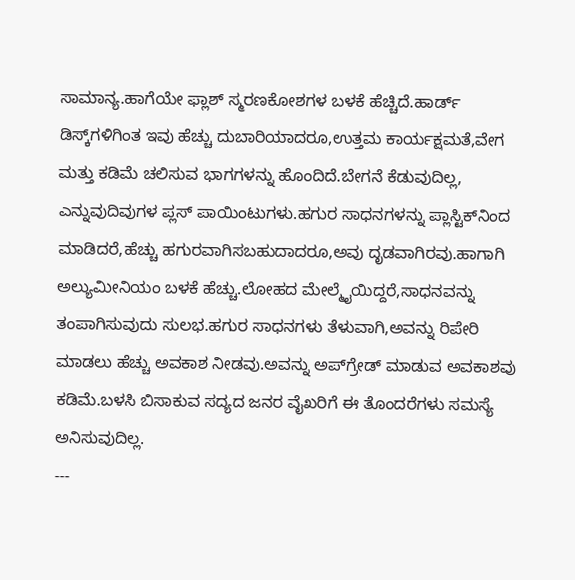ಸಾಮಾನ್ಯ.ಹಾಗೆಯೇ ಫ್ಲಾಶ್ ಸ್ಮರಣಕೋಶಗಳ ಬಳಕೆ ಹೆಚ್ಚಿದೆ.ಹಾರ್ಡ್ ಡಿಸ್ಕ್‌ಗಳಿಗಿಂತ ಇವು ಹೆಚ್ಚು ದುಬಾರಿಯಾದರೂ,ಉತ್ತಮ ಕಾರ್ಯಕ್ಷಮತೆ,ವೇಗ ಮತ್ತು ಕಡಿಮೆ ಚಲಿಸುವ ಭಾಗಗಳನ್ನು ಹೊಂದಿದೆ.ಬೇಗನೆ ಕೆಡುವುದಿಲ್ಲ, ಎನ್ನುವುದಿವುಗಳ ಪ್ಲಸ್ ಪಾಯಿಂಟುಗಳು.ಹಗುರ ಸಾಧನಗಳನ್ನು ಪ್ಲಾಸ್ಟಿಕ್‍ನಿಂದ ಮಾಡಿದರೆ,ಹೆಚ್ಚು ಹಗುರವಾಗಿಸಬಹುದಾದರೂ,ಅವು ದೃಡವಾಗಿರವು.ಹಾಗಾಗಿ ಅಲ್ಯುಮೀನಿಯಂ ಬಳಕೆ ಹೆಚ್ಚು.ಲೋಹದ ಮೇಲ್ಮೈಯಿದ್ದರೆ,ಸಾಧನವನ್ನು ತಂಪಾಗಿಸುವುದು ಸುಲಭ.ಹಗುರ ಸಾಧನಗಳು ತೆಳುವಾಗಿ,ಅವನ್ನು ರಿಪೇರಿ ಮಾಡಲು ಹೆಚ್ಚು ಅವಕಾಶ ನೀಡವು.ಅವನ್ನು ಅಪ್‍ಗ್ರೇಡ್ ಮಾಡುವ ಅವಕಾಶವು ಕಡಿಮೆ.ಬಳಸಿ ಬಿಸಾಕುವ ಸದ್ಯದ ಜನರ ವೈಖರಿಗೆ ಈ ತೊಂದರೆಗಳು ಸಮಸ್ಯೆ ಅನಿಸುವುದಿಲ್ಲ.
---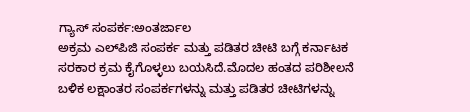ಗ್ಯಾಸ್ ಸಂಪರ್ಕ:ಅಂತರ್ಜಾಲ
ಅಕ್ರಮ ಎಲ್‌ಪಿಜಿ ಸಂಪರ್ಕ ಮತ್ತು ಪಡಿತರ ಚೀಟಿ ಬಗ್ಗೆ ಕರ್ನಾಟಕ ಸರಕಾರ ಕ್ರಮ ಕೈಗೊಳ್ಳಲು ಬಯಸಿದೆ.ಮೊದಲ ಹಂತದ ಪರಿಶೀಲನೆ ಬಳಿಕ ಲಕ್ಷಾಂತರ ಸಂಪರ್ಕಗಳನ್ನು ಮತ್ತು ಪಡಿತರ ಚೀಟಿಗಳನ್ನು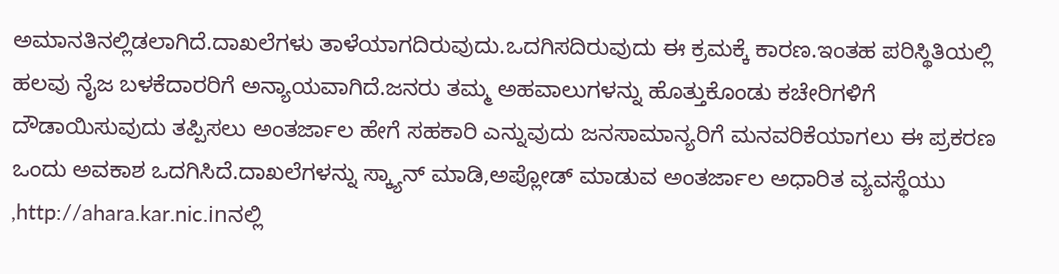ಅಮಾನತಿನಲ್ಲಿಡಲಾಗಿದೆ.ದಾಖಲೆಗಳು ತಾಳೆಯಾಗದಿರುವುದು.ಒದಗಿಸದಿರುವುದು ಈ ಕ್ರಮಕ್ಕೆ ಕಾರಣ.ಇಂತಹ ಪರಿಸ್ಥಿತಿಯಲ್ಲಿ ಹಲವು ನೈಜ ಬಳಕೆದಾರರಿಗೆ ಅನ್ಯಾಯವಾಗಿದೆ.ಜನರು ತಮ್ಮ ಅಹವಾಲುಗಳನ್ನು ಹೊತ್ತುಕೊಂಡು ಕಚೇರಿಗಳಿಗೆ ದೌಡಾಯಿಸುವುದು ತಪ್ಪಿಸಲು ಅಂತರ್ಜಾಲ ಹೇಗೆ ಸಹಕಾರಿ ಎನ್ನುವುದು ಜನಸಾಮಾನ್ಯರಿಗೆ ಮನವರಿಕೆಯಾಗಲು ಈ ಪ್ರಕರಣ ಒಂದು ಅವಕಾಶ ಒದಗಿಸಿದೆ.ದಾಖಲೆಗಳನ್ನು ಸ್ಕ್ಯಾನ್ ಮಾಡಿ,ಅಪ್ಲೋಡ್ ಮಾಡುವ ಅಂತರ್ಜಾಲ ಅಧಾರಿತ ವ್ಯವಸ್ಥೆಯು ,http://ahara.kar.nic.inನಲ್ಲಿ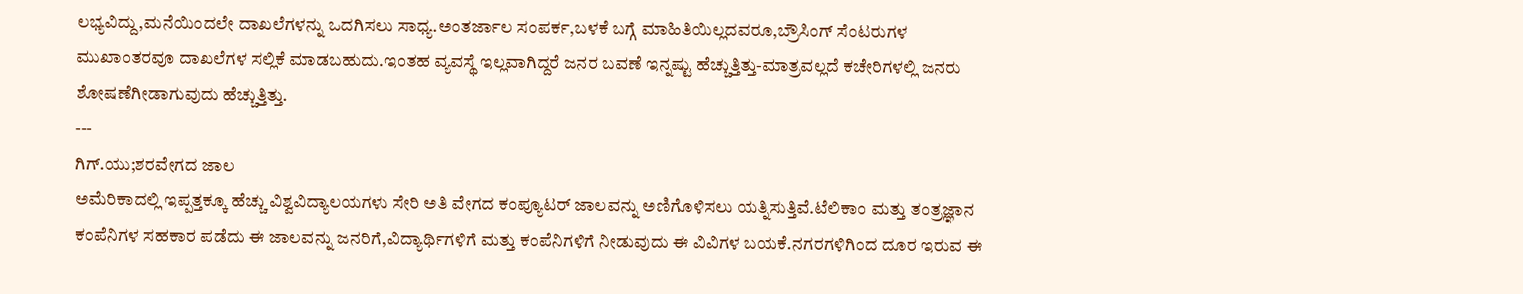ಲಭ್ಯವಿದ್ದು,ಮನೆಯಿಂದಲೇ ದಾಖಲೆಗಳನ್ನು ಒದಗಿಸಲು ಸಾಧ್ಯ.ಅಂತರ್ಜಾಲ ಸಂಪರ್ಕ,ಬಳಕೆ ಬಗ್ಗೆ ಮಾಹಿತಿಯಿಲ್ಲದವರೂ,ಬ್ರೌಸಿಂಗ್ ಸೆಂಟರುಗಳ ಮುಖಾಂತರವೂ ದಾಖಲೆಗಳ ಸಲ್ಲಿಕೆ ಮಾಡಬಹುದು.ಇಂತಹ ವ್ಯವಸ್ಥೆ ಇಲ್ಲವಾಗಿದ್ದರೆ ಜನರ ಬವಣೆ ಇನ್ನಷ್ಟು ಹೆಚ್ಚುತ್ತಿತ್ತು-ಮಾತ್ರವಲ್ಲದೆ ಕಚೇರಿಗಳಲ್ಲಿ ಜನರು ಶೋಷಣೆಗೀಡಾಗುವುದು ಹೆಚ್ಚುತ್ತಿತ್ತು.
---
ಗಿಗ್.ಯು;ಶರವೇಗದ ಜಾಲ
ಅಮೆರಿಕಾದಲ್ಲಿ ಇಪ್ಪತ್ತಕ್ಕೂ ಹೆಚ್ಚು ವಿಶ್ವವಿದ್ಯಾಲಯಗಳು ಸೇರಿ ಅತಿ ವೇಗದ ಕಂಪ್ಯೂಟರ್ ಜಾಲವನ್ನು ಅಣಿಗೊಳಿಸಲು ಯತ್ನಿಸುತ್ತಿವೆ.ಟೆಲಿಕಾಂ ಮತ್ತು ತಂತ್ರಜ್ಞಾನ ಕಂಪೆನಿಗಳ ಸಹಕಾರ ಪಡೆದು ಈ ಜಾಲವನ್ನು ಜನರಿಗೆ,ವಿದ್ಯಾರ್ಥಿಗಳಿಗೆ ಮತ್ತು ಕಂಪೆನಿಗಳಿಗೆ ನೀಡುವುದು ಈ ವಿವಿಗಳ ಬಯಕೆ.ನಗರಗಳಿಗಿಂದ ದೂರ ಇರುವ ಈ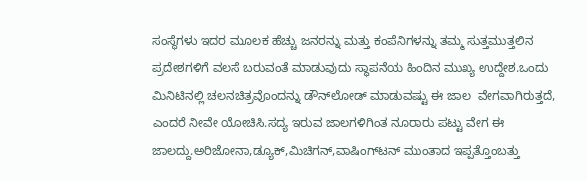ಸಂಸ್ಥೆಗಳು ಇದರ ಮೂಲಕ ಹೆಚ್ಚು ಜನರನ್ನು ಮತ್ತು ಕಂಪೆನಿಗಳನ್ನು ತಮ್ಮ ಸುತ್ತಮುತ್ತಲಿನ ಪ್ರದೇಶಗಳಿಗೆ ವಲಸೆ ಬರುವಂತೆ ಮಾಡುವುದು ಸ್ಥಾಪನೆಯ ಹಿಂದಿನ ಮುಖ್ಯ ಉದ್ದೇಶ.ಒಂದು ಮಿನಿಟಿನಲ್ಲಿ ಚಲನಚಿತ್ರವೊಂದನ್ನು ಡೌನ್‌ಲೋಡ್ ಮಾಡುವಷ್ಟು ಈ ಜಾಲ  ವೇಗವಾಗಿರುತ್ತದೆ, ಎಂದರೆ ನೀವೇ ಯೋಚಿಸಿ.ಸದ್ಯ ಇರುವ ಜಾಲಗಳಿಗಿಂತ ನೂರಾರು ಪಟ್ಟು ವೇಗ ಈ ಜಾಲದ್ದು.ಅರಿಜೋನಾ,ಡ್ಯೂಕ್,ಮಿಚಿಗನ್,ವಾಷಿಂಗ್‌ಟನ್ ಮುಂತಾದ ಇಪ್ಪತ್ತೊಂಬತ್ತು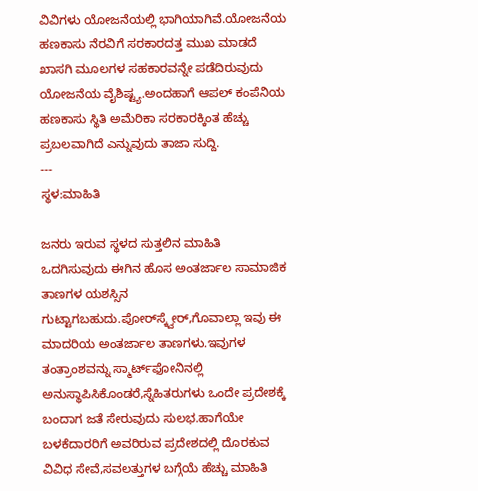ವಿವಿಗಳು ಯೋಜನೆಯಲ್ಲಿ ಭಾಗಿಯಾಗಿವೆ.ಯೋಜನೆಯ ಹಣಕಾಸು ನೆರವಿಗೆ ಸರಕಾರದತ್ತ ಮುಖ ಮಾಡದೆ ಖಾಸಗಿ ಮೂಲಗಳ ಸಹಕಾರವನ್ನೇ ಪಡೆದಿರುವುದು ಯೋಜನೆಯ ವೈಶಿಷ್ಟ್ಯ.ಅಂದಹಾಗೆ ಆಪಲ್ ಕಂಪೆನಿಯ ಹಣಕಾಸು ಸ್ಥಿತಿ ಅಮೆರಿಕಾ ಸರಕಾರಕ್ಕಿಂತ ಹೆಚ್ಚು ಪ್ರಬಲವಾಗಿದೆ ಎನ್ನುವುದು ತಾಜಾ ಸುದ್ದಿ.
---
ಸ್ಥಳ:ಮಾಹಿತಿ

ಜನರು ಇರುವ ಸ್ಥಳದ ಸುತ್ತಲಿನ ಮಾಹಿತಿ ಒದಗಿಸುವುದು ಈಗಿನ ಹೊಸ ಅಂತರ್ಜಾಲ ಸಾಮಾಜಿಕ ತಾಣಗಳ ಯಶಸ್ಸಿನ ಗುಟ್ಟಾಗಬಹುದು.ಪೋರ್‌ಸ್ಕ್ವೇರ್,ಗೊವಾಲ್ಲಾ ಇವು ಈ ಮಾದರಿಯ ಅಂತರ್ಜಾಲ ತಾಣಗಳು.ಇವುಗಳ ತಂತ್ರಾಂಶವನ್ನು ಸ್ಮಾರ್ಟ್‌ಫೋನಿನಲ್ಲಿ ಅನುಸ್ಥಾಪಿಸಿಕೊಂಡರೆ,ಸ್ನೆಹಿತರುಗಳು ಒಂದೇ ಪ್ರದೇಶಕ್ಕೆ ಬಂದಾಗ ಜತೆ ಸೇರುವುದು ಸುಲಭ.ಹಾಗೆಯೇ ಬಳಕೆದಾರರಿಗೆ ಅವರಿರುವ ಪ್ರದೇಶದಲ್ಲಿ ದೊರಕುವ ವಿವಿಧ ಸೇವೆ,ಸವಲತ್ತುಗಳ ಬಗ್ಗೆಯೆ ಹೆಚ್ಚು ಮಾಹಿತಿ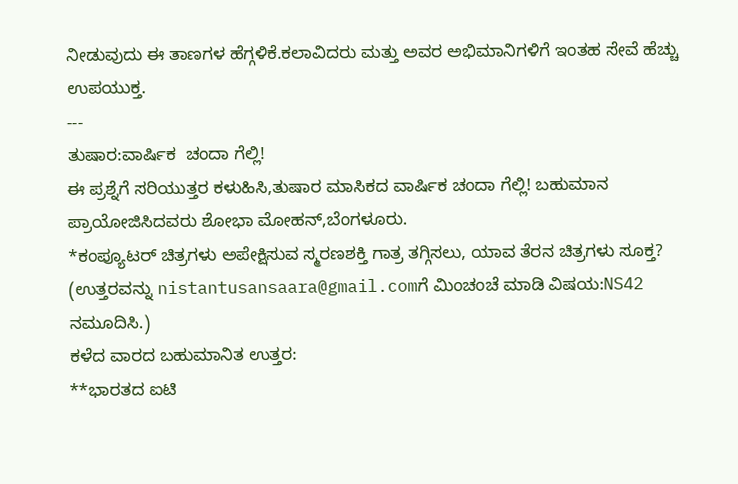ನೀಡುವುದು ಈ ತಾಣಗಳ ಹೆಗ್ಗಳಿಕೆ.ಕಲಾವಿದರು ಮತ್ತು ಅವರ ಅಭಿಮಾನಿಗಳಿಗೆ ಇಂತಹ ಸೇವೆ ಹೆಚ್ಚು ಉಪಯುಕ್ತ.
---
ತುಷಾರ:ವಾರ್ಷಿಕ  ಚಂದಾ ಗೆಲ್ಲಿ!
ಈ ಪ್ರಶ್ನೆಗೆ ಸರಿಯುತ್ತರ ಕಳುಹಿಸಿ,ತುಷಾರ ಮಾಸಿಕದ ವಾರ್ಷಿಕ ಚಂದಾ ಗೆಲ್ಲಿ! ಬಹುಮಾನ ಪ್ರಾಯೋಜಿಸಿದವರು ಶೋಭಾ ಮೋಹನ್,ಬೆಂಗಳೂರು.
*ಕಂಪ್ಯೂಟರ್ ಚಿತ್ರಗಳು ಅಪೇಕ್ಷಿಸುವ ಸ್ಮರಣಶಕ್ತಿ ಗಾತ್ರ ತಗ್ಗಿಸಲು, ಯಾವ ತೆರನ ಚಿತ್ರಗಳು ಸೂಕ್ತ?
(ಉತ್ತರವನ್ನು nistantusansaara@gmail.comಗೆ ಮಿಂಚಂಚೆ ಮಾಡಿ ವಿಷಯ:NS42 ನಮೂದಿಸಿ.)
ಕಳೆದ ವಾರದ ಬಹುಮಾನಿತ ಉತ್ತರ:
**ಭಾರತದ ಐಟಿ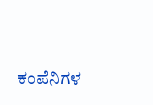ಕಂಪೆನಿಗಳ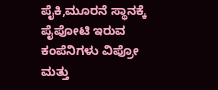ಪೈಕಿ,ಮೂರನೆ ಸ್ಥಾನಕ್ಕೆ ಪೈಪೋಟಿ ಇರುವ ಕಂಪೆನಿಗಳು ವಿಪ್ರೋ ಮತ್ತು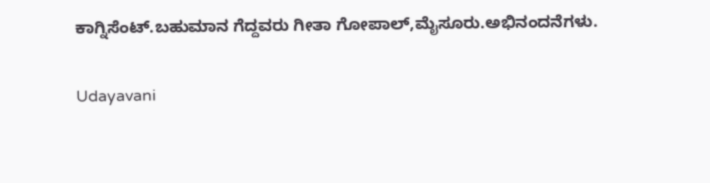ಕಾಗ್ನಿಸೆಂಟ್.ಬಹುಮಾನ ಗೆದ್ದವರು ಗೀತಾ ಗೋಪಾಲ್,ಮೈಸೂರು.ಅಭಿನಂದನೆಗಳು.

Udayavani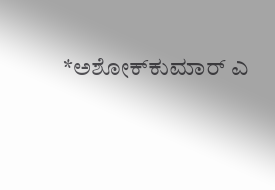*ಅಶೋಕ್‌ಕುಮಾರ್ ಎ